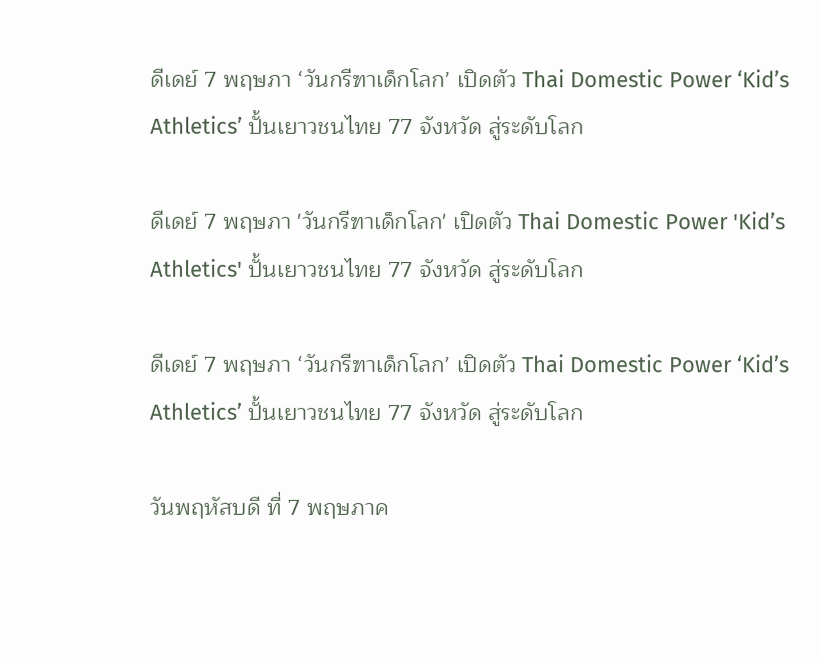ดีเดย์ 7 พฤษภา ‘วันกรีฑาเด็กโลก’ เปิดตัว Thai Domestic Power ‘Kid’s Athletics’ ปั้นเยาวชนไทย 77 จังหวัด สู่ระดับโลก

ดีเดย์ 7 พฤษภา 'วันกรีฑาเด็กโลก' เปิดตัว Thai Domestic Power 'Kid’s Athletics' ปั้นเยาวชนไทย 77 จังหวัด สู่ระดับโลก

ดีเดย์ 7 พฤษภา ‘วันกรีฑาเด็กโลก’ เปิดตัว Thai Domestic Power ‘Kid’s Athletics’ ปั้นเยาวชนไทย 77 จังหวัด สู่ระดับโลก

วันพฤหัสบดี ที่ 7 พฤษภาค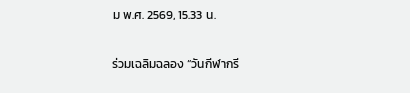ม พ.ศ. 2569, 15.33 น.

ร่วมเฉลิมฉลอง “วันกีฬากรี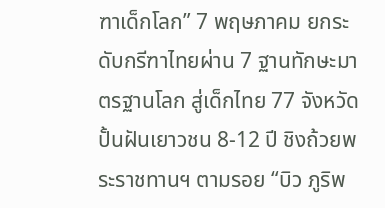ฑาเด็กโลก” 7 พฤษภาคม ยกระดับกรีฑาไทยผ่าน 7 ฐานทักษะมาตรฐานโลก สู่เด็กไทย 77 จังหวัด ปั้นฝันเยาวชน 8-12 ปี ชิงถ้วยพระราชทานฯ ตามรอย “บิว ภูริพ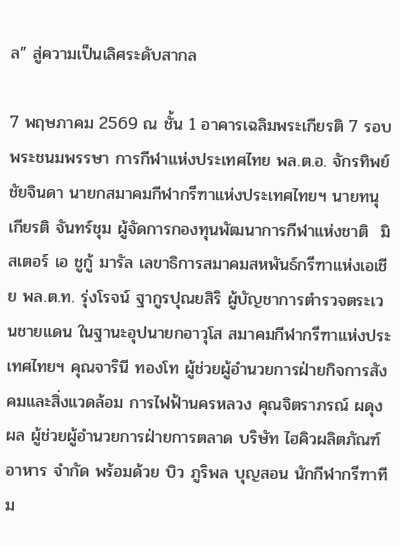ล” สู่ความเป็นเลิศระดับสากล

7 พฤษภาคม 2569 ณ ชั้น 1 อาคารเฉลิมพระเกียรติ 7 รอบพระชนมพรรษา การกีฬาแห่งประเทศไทย พล.ต.อ. จักรทิพย์ ชัยจินดา นายกสมาคมกีฬากรีฑาแห่งประเทศไทยฯ นายทนุเกียรติ จันทร์ชุม ผู้จัดการกองทุนพัฒนาการกีฬาแห่งชาติ  มิสเตอร์ เอ ชูกู้ มารัล เลขาธิการสมาคมสหพันธ์กรีฑาแห่งเอเชีย พล.ต.ท. รุ่งโรจน์ ฐากูรปุณยสิริ ผู้บัญชาการตำรวจตระเวนชายแดน ในฐานะอุปนายกอาวุโส สมาคมกีฬากรีฑาแห่งประเทศไทยฯ คุณจารินี ทองโท ผู้ช่วยผู้อำนวยการฝ่ายกิจการสังคมและสิ่งแวดล้อม การไฟฟ้านครหลวง คุณจิตราภรณ์ ผดุงผล ผู้ช่วยผู้อำนวยการฝ่ายการตลาด บริษัท ไฮคิวผลิตภัณฑ์อาหาร จำกัด พร้อมด้วย บิว ภูริพล บุญสอน นักกีฬากรีฑาทีม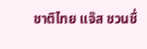ชาติไทย แจ๊ส ชวนชื่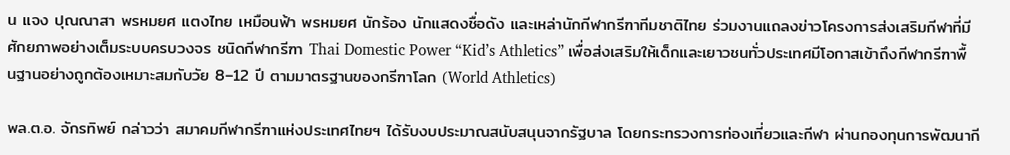น แจง ปุณณาสา พรหมยศ แตงไทย เหมือนฟ้า พรหมยศ นักร้อง นักแสดงชื่อดัง และเหล่านักกีฬากรีฑาทีมชาติไทย ร่วมงานแถลงข่าวโครงการส่งเสริมกีฬาที่มีศักยภาพอย่างเต็มระบบครบวงจร ชนิดกีฬากรีฑา Thai Domestic Power “Kid’s Athletics” เพื่อส่งเสริมให้เด็กและเยาวชนทั่วประเทศมีโอกาสเข้าถึงกีฬากรีฑาพื้นฐานอย่างถูกต้องเหมาะสมกับวัย 8–12 ปี ตามมาตรฐานของกรีฑาโลก (World Athletics)

พล.ต.อ. จักรทิพย์ กล่าวว่า สมาคมกีฬากรีฑาแห่งประเทศไทยฯ ได้รับงบประมาณสนับสนุนจากรัฐบาล โดยกระทรวงการท่องเที่ยวและกีฬา ผ่านกองทุนการพัฒนากี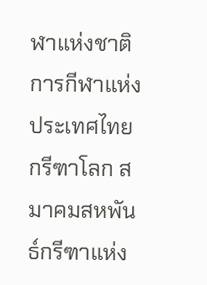ฬาแห่งชาติ การกีฬาแห่งประเทศไทย กรีฑาโลก สมาคมสหพันธ์กรีฑาแห่ง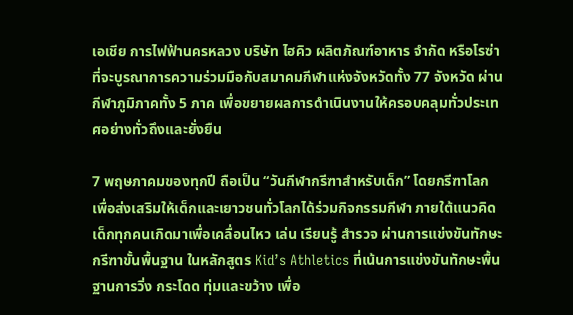เอเชีย การไฟฟ้านครหลวง บริษัท ไฮคิว ผลิตภัณฑ์อาหาร จำกัด หรือโรซ่า ที่จะบูรณาการความร่วมมือกับสมาคมกีฬาแห่งจังหวัดทั้ง 77 จังหวัด ผ่านกีฬาภูมิภาคทั้ง 5 ภาค เพื่อขยายผลการดำเนินงานให้ครอบคลุมทั่วประเทศอย่างทั่วถึงและยั่งยืน

7 พฤษภาคมของทุกปี ถือเป็น “วันกีฬากรีฑาสำหรับเด็ก” โดยกรีฑาโลก เพื่อส่งเสริมให้เด็กและเยาวชนทั่วโลกได้ร่วมกิจกรรมกีฬา ภายใต้แนวคิด เด็กทุกคนเกิดมาเพื่อเคลื่อนไหว เล่น เรียนรู้ สำรวจ ผ่านการแข่งขันทักษะกรีฑาขั้นพื้นฐาน ในหลักสูตร Kid’s Athletics ที่เน้นการแข่งขันทักษะพื้นฐานการวิ่ง กระโดด ทุ่มและขว้าง เพื่อ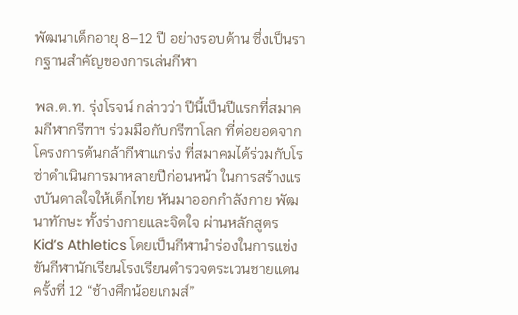พัฒนาเด็กอายุ 8–12 ปี อย่างรอบด้าน ซึ่งเป็นรากฐานสำคัญของการเล่นกีฬา

พล.ต.ท. รุ่งโรจน์ กล่าวว่า ปีนี้เป็นปีแรกที่สมาคมกีฬากรีฑาฯ ร่วมมือกับกรีฑาโลก ที่ต่อยอดจากโครงการต้นกล้ากีฬาแกร่ง ที่สมาคมได้ร่วมกับโรซ่าดำเนินการมาหลายปีก่อนหน้า ในการสร้างแรงบันดาลใจให้เด็กไทย หันมาออกกำลังกาย พัฒนาทักษะ ทั้งร่างกายและจิตใจ ผ่านหลักสูตร Kid’s Athletics โดยเป็นกีฬานำร่องในการแข่งขันกีฬานักเรียนโรงเรียนตำรวจตระเวนชายแดน ครั้งที่ 12 “ช้างศึกน้อยเกมส์”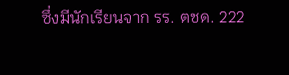ซึ่งมีนักเรียนจาก รร. ตชด. 222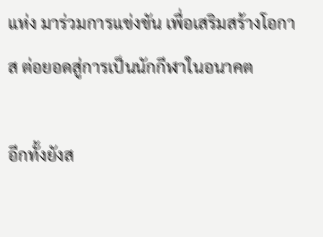แห่ง มาร่วมการแข่งขัน เพื่อเสริมสร้างโอกาส ต่อยอดสู่การเป็นนักกีฬาในอนาคต

อีกทั้งยังส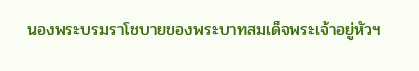นองพระบรมราโชบายของพระบาทสมเด็จพระเจ้าอยู่หัวฯ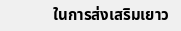ในการส่งเสริมเยาว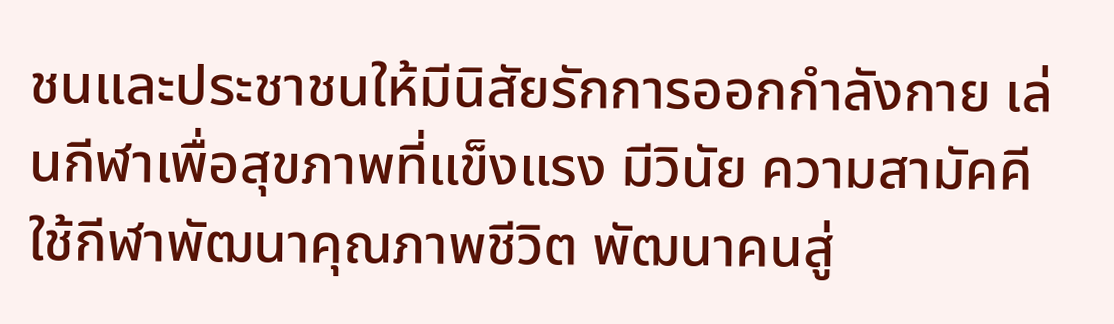ชนและประชาชนให้มีนิสัยรักการออกกำลังกาย เล่นกีฬาเพื่อสุขภาพที่แข็งแรง มีวินัย ความสามัคคี ใช้กีฬาพัฒนาคุณภาพชีวิต พัฒนาคนสู่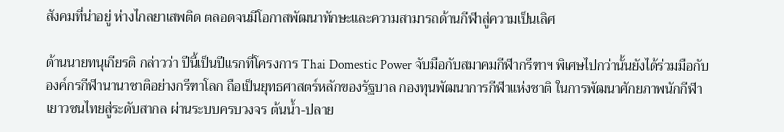สังคมที่น่าอยู่ ห่างไกลยาเสพติด ตลอดจนมีโอกาสพัฒนาทักษะและความสามารถด้านกีฬาสู่ความเป็นเลิศ

ด้านนายทนุเกียรติ กล่าวว่า ปีนี้เป็นปีแรกที่โครงการ Thai Domestic Power จับมือกับสมาคมกีฬากรีฑาฯ พิเศษไปกว่านั้นยังได้ร่วมมือกับองค์กรกีฬานานาชาติอย่างกรีฑาโลก ถือเป็นยุทธศาสตร์หลักของรัฐบาล กองทุนพัฒนาการกีฬาแห่งชาติ ในการพัฒนาศักยภาพนักกีฬาเยาวชนไทยสู่ระดับสากล ผ่านระบบครบวงจร ต้นน้ำ-ปลาย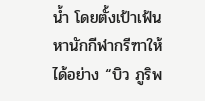น้ำ โดยตั้งเป้าเฟ้นหานักกีฬากรีฑาให้ได้อย่าง “บิว ภูริพ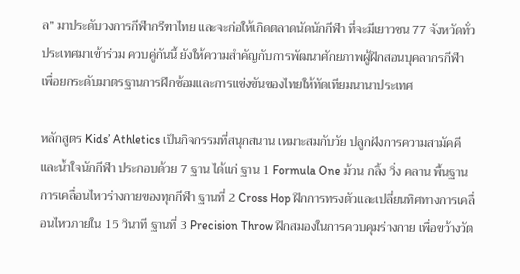ล” มาประดับวงการกีฬากรีฑาไทย และจะก่อให้เกิดตลาดนัดนักกีฬา ที่จะมีเยาวชน 77 จังหวัดทั่วประเทศมาเข้าร่วม ควบคู่กันนี้ ยังให้ความสําคัญกับการพัฒนาศักยภาพผู้ฝึกสอนบุคลากรกีฬา เพื่อยกระดับมาตรฐานการฝึกซ้อมและการแข่งขันของไทยให้ทัดเทียมนานาประเทศ

หลักสูตร Kids’ Athletics เป็นกิจกรรมที่สนุกสนาน เหมาะสมกับวัย ปลูกฝังการความสามัคคีและน้ำใจนักกีฬา ประกอบด้วย 7 ฐาน ได้แก่ ฐาน 1 Formula One ม้วน กลิ้ง วิ่ง คลาน พื้นฐานการเคลื่อนไหวร่างกายของทุกกีฬา ฐานที่ 2 Cross Hop ฝึกการทรงตัวและเปลี่ยนทิศทางการเคลื่อนไหวภายใน 15 วินาที ฐานที่ 3 Precision Throw ฝึกสมองในการควบคุมร่างกาย เพื่อขว้างวัต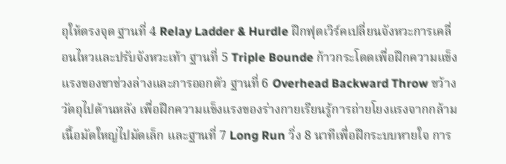ถุให้ตรงจุด ฐานที่ 4 Relay Ladder & Hurdle ฝึกฟุตเวิร์คเปลี่ยนจังหวะการเคลื่อนไหวและปรับจังหวะเท้า ฐานที่ 5 Triple Bounde ก้าวกระโดดเพื่อฝึกความแข็งแรงของขาช่วงล่างและการออกตัว ฐานที่ 6 Overhead Backward Throw ขว้างวัตถุไปด้านหลัง เพื่อฝึกความแข็งแรงของร่างกายเรียนรู้การถ่ายโยงแรงจากกล้ามเนื้อมัดใหญ่ไปมัดเล็ก และฐานที่ 7 Long Run วิ่ง 8 นาทีเพื่อฝึกระบบหายใจ การ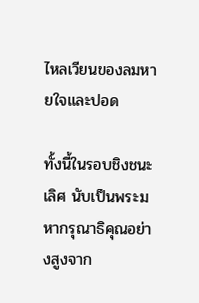ไหลเวียนของลมหายใจและปอด

ทั้งนี้ในรอบชิงชนะเลิศ นับเป็นพระมหากรุณาธิคุณอย่างสูงจาก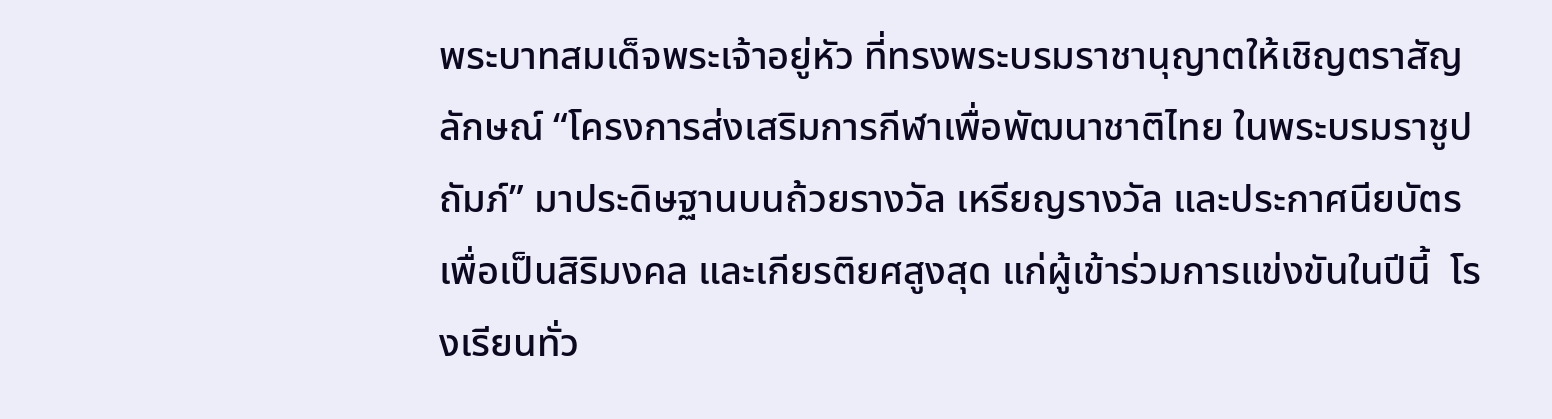พระบาทสมเด็จพระเจ้าอยู่หัว ที่ทรงพระบรมราชานุญาตให้เชิญตราสัญลักษณ์ “โครงการส่งเสริมการกีฬาเพื่อพัฒนาชาติไทย ในพระบรมราชูปถัมภ์” มาประดิษฐานบนถ้วยรางวัล เหรียญรางวัล และประกาศนียบัตร เพื่อเป็นสิริมงคล และเกียรติยศสูงสุด แก่ผู้เข้าร่วมการแข่งขันในปีนี้  โรงเรียนทั่ว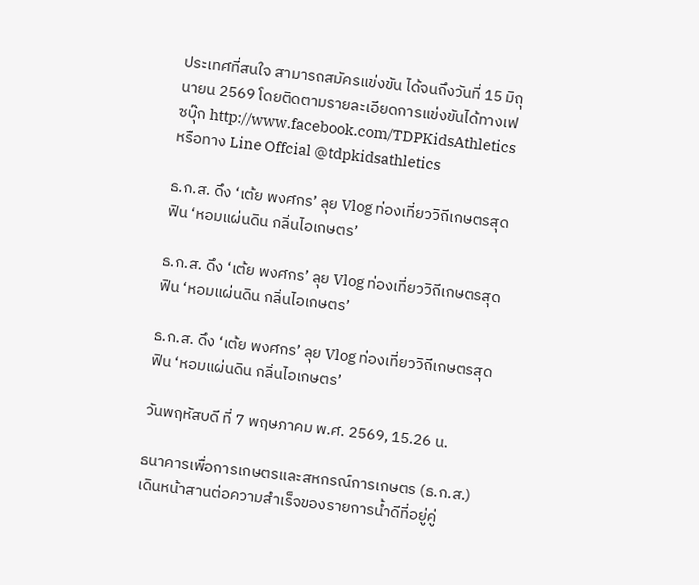ประเทศที่สนใจ สามารถสมัครแข่งขัน ได้จนถึงวันที่ 15 มิถุนายน 2569 โดยติดตามรายละเอียดการแข่งขันได้ทางเฟซบุ๊ก http://www.facebook.com/TDPKidsAthletics หรือทาง Line Offcial @tdpkidsathletics

ธ.ก.ส. ดึง ‘เต้ย พงศกร’ ลุย Vlog ท่องเที่ยววิถีเกษตรสุดฟิน ‘หอมแผ่นดิน กลิ่นไอเกษตร’

ธ.ก.ส. ดึง ‘เต้ย พงศกร’ ลุย Vlog ท่องเที่ยววิถีเกษตรสุดฟิน ‘หอมแผ่นดิน กลิ่นไอเกษตร’

ธ.ก.ส. ดึง ‘เต้ย พงศกร’ ลุย Vlog ท่องเที่ยววิถีเกษตรสุดฟิน ‘หอมแผ่นดิน กลิ่นไอเกษตร’

วันพฤหัสบดี ที่ 7 พฤษภาคม พ.ศ. 2569, 15.26 น.

ธนาคารเพื่อการเกษตรและสหกรณ์การเกษตร (ธ.ก.ส.) เดินหน้าสานต่อความสำเร็จของรายการน้ำดีที่อยู่คู่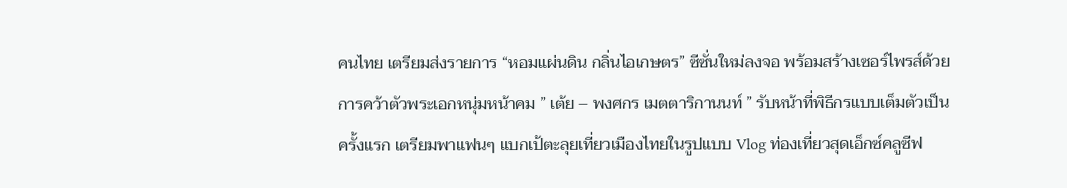คนไทย เตรียมส่งรายการ “หอมแผ่นดิน กลิ่นไอเกษตร” ซีซั่นใหม่ลงจอ พร้อมสร้างเซอร์ไพรส์ด้วยการคว้าตัวพระเอกหนุ่มหน้าคม ” เต้ย – พงศกร เมตตาริกานนท์ ” รับหน้าที่พิธีกรแบบเต็มตัวเป็นครั้งแรก เตรียมพาแฟนๆ แบกเป้ตะลุยเที่ยวเมืองไทยในรูปแบบ Vlog ท่องเที่ยวสุดเอ็กซ์คลูซีฟ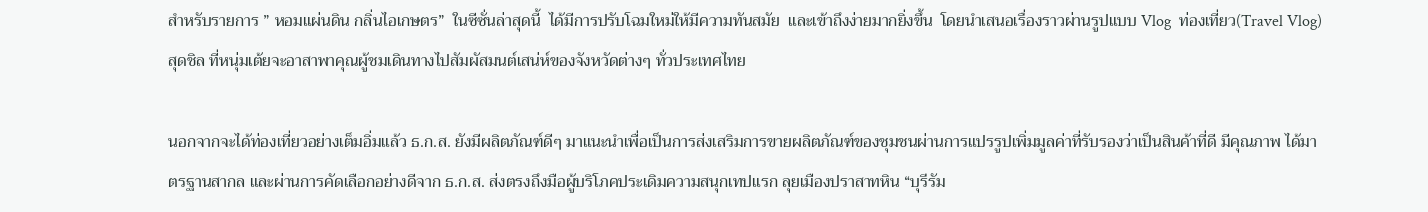สำหรับรายการ ” หอมแผ่นดิน กลิ่นไอเกษตร”  ในซีซั่นล่าสุดนี้  ได้มีการปรับโฉมใหม่ให้มีความทันสมัย  และเข้าถึงง่ายมากยิ่งขึ้น  โดยนำเสนอเรื่องราวผ่านรูปแบบ Vlog  ท่องเที่ยว(Travel Vlog) สุดชิล ที่หนุ่มเต้ยจะอาสาพาคุณผู้ชมเดินทางไปสัมผัสมนต์เสน่ห์ของจังหวัดต่างๆ ทั่วประเทศไทย

นอกจากจะได้ท่องเที่ยวอย่างเต็มอิ่มแล้ว ธ.ก.ส. ยังมีผลิตภัณฑ์ดีๆ มาแนะนำเพื่อเป็นการส่งเสริมการขายผลิตภัณฑ์ของชุมชนผ่านการแปรรูปเพิ่มมูลค่าที่รับรองว่าเป็นสินค้าที่ดี มีคุณภาพ ได้มาตรฐานสากล และผ่านการคัดเลือกอย่างดีจาก ธ.ก.ส. ส่งตรงถึงมือผู้บริโภคประเดิมความสนุกเทปแรก ลุยเมืองปราสาทหิน “บุรีรัม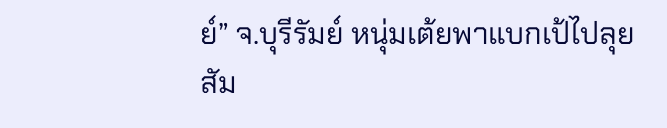ย์” จ.บุรีรัมย์ หนุ่มเต้ยพาแบกเป้ไปลุยสัม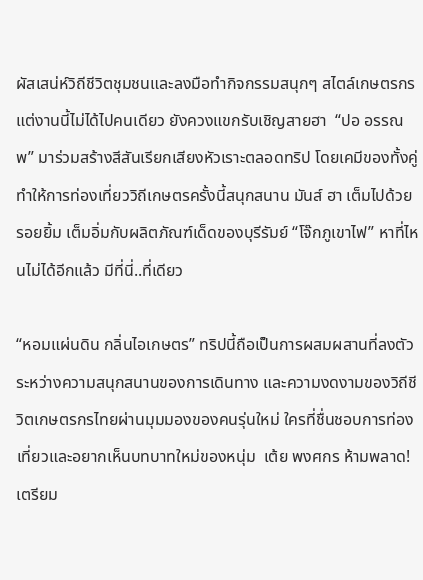ผัสเสน่ห์วิถีชีวิตชุมชนและลงมือทำกิจกรรมสนุกๆ สไตล์เกษตรกร แต่งานนี้ไม่ได้ไปคนเดียว ยังควงแขกรับเชิญสายฮา  “ปอ อรรณพ” มาร่วมสร้างสีสันเรียกเสียงหัวเราะตลอดทริป โดยเคมีของทั้งคู่ทำให้การท่องเที่ยววิถีเกษตรครั้งนี้สนุกสนาน มันส์ ฮา เต็มไปด้วยรอยยิ้ม เต็มอิ่มกับผลิตภัณฑ์เด็ดของบุรีรัมย์ “โจ๊กภูเขาไฟ” หาที่ไหนไม่ได้อีกแล้ว มีที่นี่..ที่เดียว

“หอมแผ่นดิน กลิ่นไอเกษตร” ทริปนี้ถือเป็นการผสมผสานที่ลงตัวระหว่างความสนุกสนานของการเดินทาง และความงดงามของวิถีชีวิตเกษตรกรไทยผ่านมุมมองของคนรุ่นใหม่ ใครที่ชื่นชอบการท่องเที่ยวและอยากเห็นบทบาทใหม่ของหนุ่ม  เต้ย พงศกร ห้ามพลาด!  เตรียม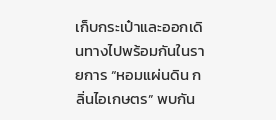เก็บกระเป๋าและออกเดินทางไปพร้อมกันในรายการ “หอมแผ่นดิน กลิ่นไอเกษตร” พบกัน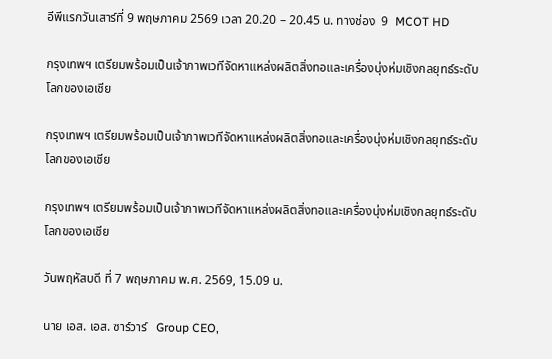อีพีแรกวันเสาร์ที่ 9 พฤษภาคม 2569 เวลา 20.20 – 20.45 น. ทางช่อง  9  MCOT HD

กรุงเทพฯ เตรียมพร้อมเป็นเจ้าภาพเวทีจัดหาแหล่งผลิตสิ่งทอและเครื่องนุ่งห่มเชิงกลยุทธ์ระดับโลกของเอเชีย

กรุงเทพฯ เตรียมพร้อมเป็นเจ้าภาพเวทีจัดหาแหล่งผลิตสิ่งทอและเครื่องนุ่งห่มเชิงกลยุทธ์ระดับโลกของเอเชีย

กรุงเทพฯ เตรียมพร้อมเป็นเจ้าภาพเวทีจัดหาแหล่งผลิตสิ่งทอและเครื่องนุ่งห่มเชิงกลยุทธ์ระดับโลกของเอเชีย

วันพฤหัสบดี ที่ 7 พฤษภาคม พ.ศ. 2569, 15.09 น.

นาย เอส. เอส. ซาร์วาร์   Group CEO,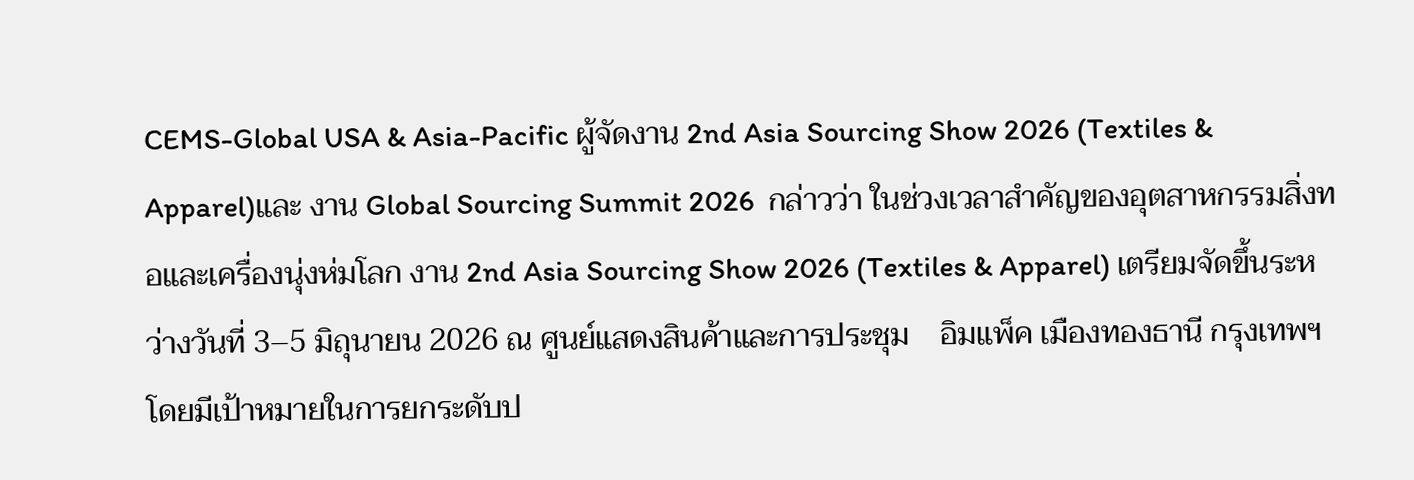CEMS-Global USA & Asia-Pacific ผู้จัดงาน 2nd Asia Sourcing Show 2026 (Textiles & Apparel)และ งาน Global Sourcing Summit 2026  กล่าวว่า ในช่วงเวลาสำคัญของอุตสาหกรรมสิ่งทอและเครื่องนุ่งห่มโลก งาน 2nd Asia Sourcing Show 2026 (Textiles & Apparel) เตรียมจัดขึ้นระหว่างวันที่ 3–5 มิถุนายน 2026 ณ ศูนย์แสดงสินค้าและการประชุม    อิมแพ็ค เมืองทองธานี กรุงเทพฯ โดยมีเป้าหมายในการยกระดับป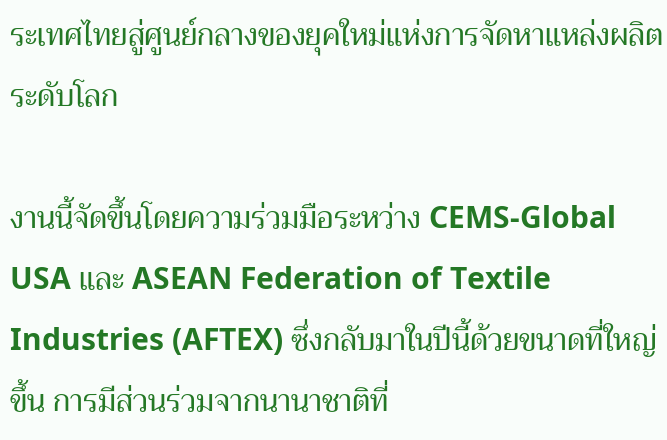ระเทศไทยสู่ศูนย์กลางของยุคใหม่แห่งการจัดหาแหล่งผลิตระดับโลก

งานนี้จัดขึ้นโดยความร่วมมือระหว่าง CEMS-Global USA และ ASEAN Federation of Textile Industries (AFTEX) ซึ่งกลับมาในปีนี้ด้วยขนาดที่ใหญ่ขึ้น การมีส่วนร่วมจากนานาชาติที่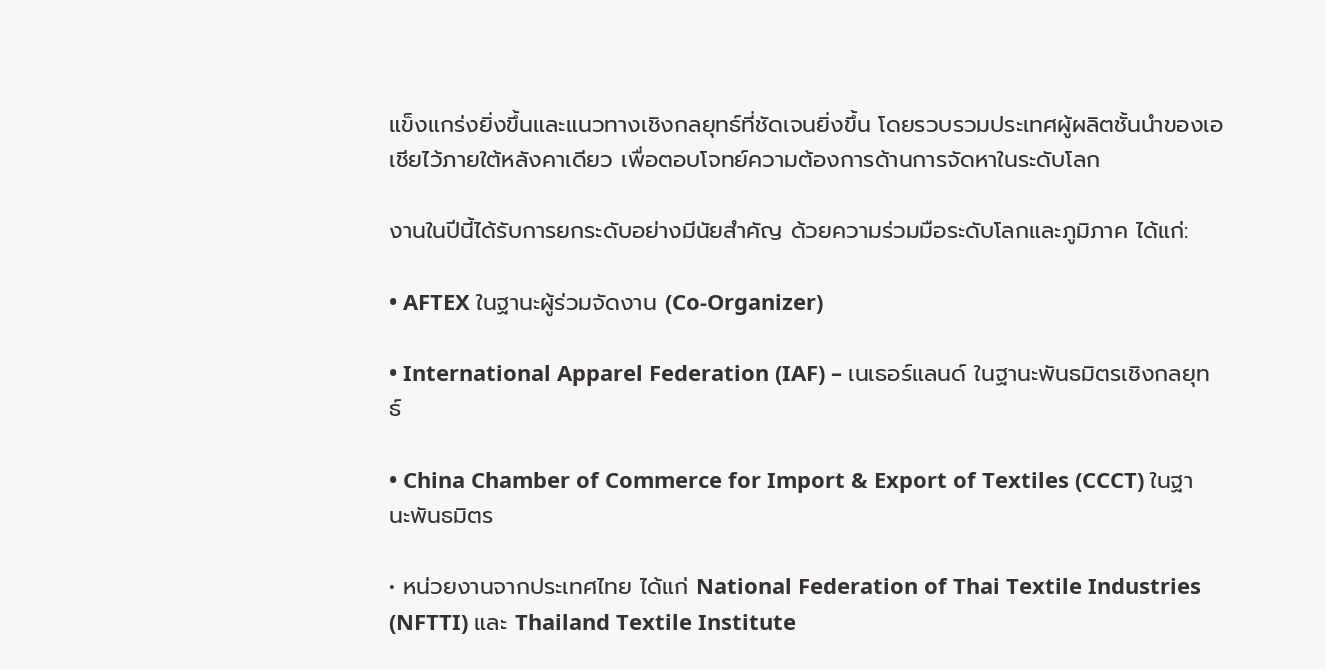แข็งแกร่งยิ่งขึ้นและแนวทางเชิงกลยุทธ์ที่ชัดเจนยิ่งขึ้น โดยรวบรวมประเทศผู้ผลิตชั้นนำของเอเชียไว้ภายใต้หลังคาเดียว เพื่อตอบโจทย์ความต้องการด้านการจัดหาในระดับโลก

งานในปีนี้ได้รับการยกระดับอย่างมีนัยสำคัญ ด้วยความร่วมมือระดับโลกและภูมิภาค ได้แก่:

• AFTEX ในฐานะผู้ร่วมจัดงาน (Co-Organizer)

• International Apparel Federation (IAF) – เนเธอร์แลนด์ ในฐานะพันธมิตรเชิงกลยุทธ์

• China Chamber of Commerce for Import & Export of Textiles (CCCT) ในฐานะพันธมิตร

• หน่วยงานจากประเทศไทย ได้แก่ National Federation of Thai Textile Industries (NFTTI) และ Thailand Textile Institute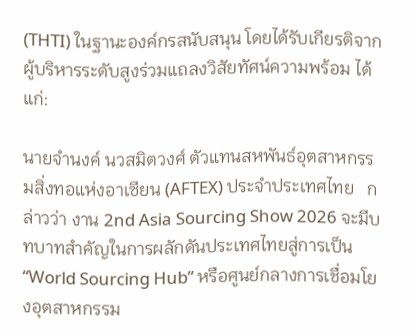(THTI) ในฐานะองค์กรสนับสนุน โดยได้รับเกียรติจากผู้บริหารระดับสูงร่วมแถลงวิสัยทัศน์ความพร้อม ได้แก่:

นายจำนงค์ นวสมิตวงศ์ ตัวแทนสหพันธ์อุตสาหกรรมสิ่งทอแห่งอาเซียน (AFTEX) ประจำประเทศไทย   กล่าวว่า งาน 2nd Asia Sourcing Show 2026 จะมีบทบาทสำคัญในการผลักดันประเทศไทยสู่การเป็น “World Sourcing Hub” หรือศูนย์กลางการเชื่อมโยงอุตสาหกรรม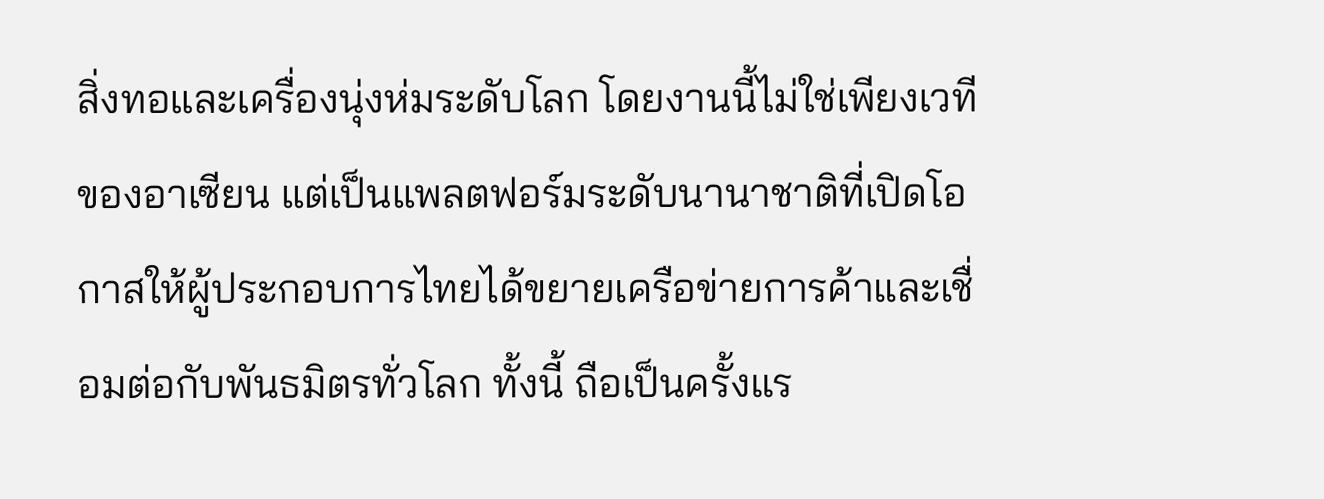สิ่งทอและเครื่องนุ่งห่มระดับโลก โดยงานนี้ไม่ใช่เพียงเวทีของอาเซียน แต่เป็นแพลตฟอร์มระดับนานาชาติที่เปิดโอกาสให้ผู้ประกอบการไทยได้ขยายเครือข่ายการค้าและเชื่อมต่อกับพันธมิตรทั่วโลก ทั้งนี้ ถือเป็นครั้งแร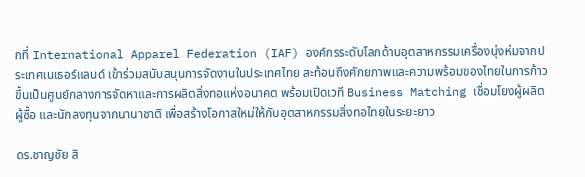กที่ International Apparel Federation (IAF) องค์กรระดับโลกด้านอุตสาหกรรมเครื่องนุ่งห่มจากประเทศเนเธอร์แลนด์ เข้าร่วมสนับสนุนการจัดงานในประเทศไทย สะท้อนถึงศักยภาพและความพร้อมของไทยในการก้าวขึ้นเป็นศูนย์กลางการจัดหาและการผลิตสิ่งทอแห่งอนาคต พร้อมเปิดเวที Business Matching เชื่อมโยงผู้ผลิต ผู้ซื้อ และนักลงทุนจากนานาชาติ เพื่อสร้างโอกาสใหม่ให้กับอุตสาหกรรมสิ่งทอไทยในระยะยาว

ดร.ชาญชัย สิ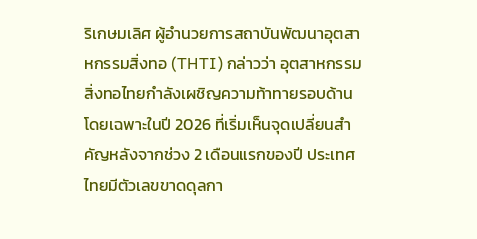ริเกษมเลิศ ผู้อำนวยการสถาบันพัฒนาอุตสาหกรรมสิ่งทอ (THTI) กล่าวว่า อุตสาหกรรมสิ่งทอไทยกำลังเผชิญความท้าทายรอบด้าน โดยเฉพาะในปี 2026 ที่เริ่มเห็นจุดเปลี่ยนสำคัญหลังจากช่วง 2 เดือนแรกของปี ประเทศไทยมีตัวเลขขาดดุลกา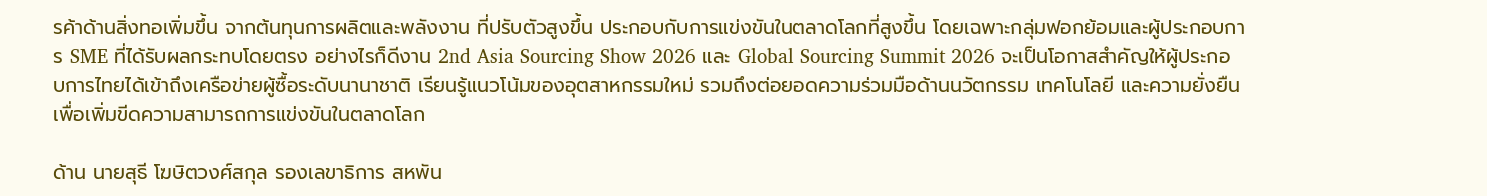รค้าด้านสิ่งทอเพิ่มขึ้น จากต้นทุนการผลิตและพลังงาน ที่ปรับตัวสูงขึ้น ประกอบกับการแข่งขันในตลาดโลกที่สูงขึ้น โดยเฉพาะกลุ่มฟอกย้อมและผู้ประกอบการ SME ที่ได้รับผลกระทบโดยตรง อย่างไรก็ดีงาน 2nd Asia Sourcing Show 2026 และ Global Sourcing Summit 2026 จะเป็นโอกาสสำคัญให้ผู้ประกอบการไทยได้เข้าถึงเครือข่ายผู้ซื้อระดับนานาชาติ เรียนรู้แนวโน้มของอุตสาหกรรมใหม่ รวมถึงต่อยอดความร่วมมือด้านนวัตกรรม เทคโนโลยี และความยั่งยืน เพื่อเพิ่มขีดความสามารถการแข่งขันในตลาดโลก

ด้าน นายสุธี โฆษิตวงศ์สกุล รองเลขาธิการ สหพัน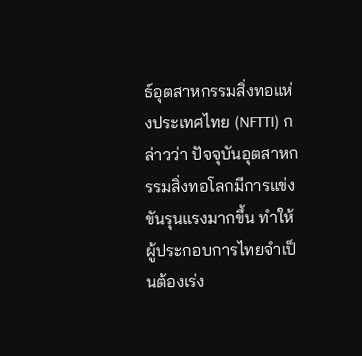ธ์อุตสาหกรรมสิ่งทอแห่งประเทศไทย (NFTTI) กล่าวว่า ปัจจุบันอุตสาหกรรมสิ่งทอโลกมีการแข่งขันรุนแรงมากขึ้น ทำให้ผู้ประกอบการไทยจำเป็นต้องเร่ง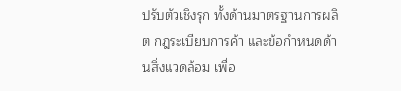ปรับตัวเชิงรุก ทั้งด้านมาตรฐานการผลิต กฎระเบียบการค้า และข้อกำหนดด้านสิ่งแวดล้อม เพื่อ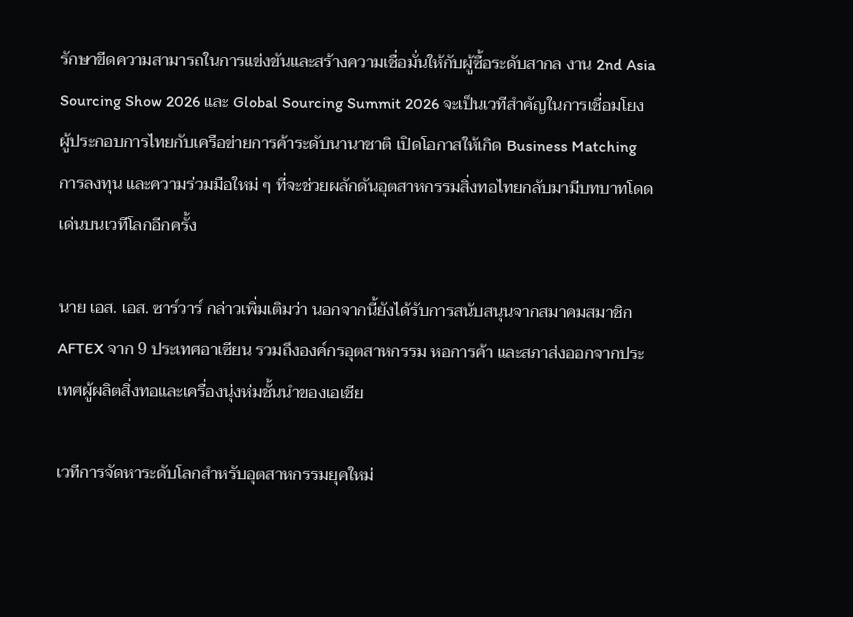รักษาขีดความสามารถในการแข่งขันและสร้างความเชื่อมั่นให้กับผู้ซื้อระดับสากล งาน 2nd Asia Sourcing Show 2026 และ Global Sourcing Summit 2026 จะเป็นเวทีสำคัญในการเชื่อมโยงผู้ประกอบการไทยกับเครือข่ายการค้าระดับนานาชาติ เปิดโอกาสให้เกิด Business Matching การลงทุน และความร่วมมือใหม่ ๆ ที่จะช่วยผลักดันอุตสาหกรรมสิ่งทอไทยกลับมามีบทบาทโดดเด่นบนเวทีโลกอีกครั้ง

นาย เอส. เอส. ซาร์วาร์ กล่าวเพิ่มเติมว่า นอกจากนี้ยังได้รับการสนับสนุนจากสมาคมสมาชิก AFTEX จาก 9 ประเทศอาเซียน รวมถึงองค์กรอุตสาหกรรม หอการค้า และสภาส่งออกจากประเทศผู้ผลิตสิ่งทอและเครื่องนุ่งห่มชั้นนำของเอเชีย

เวทีการจัดหาระดับโลกสำหรับอุตสาหกรรมยุคใหม่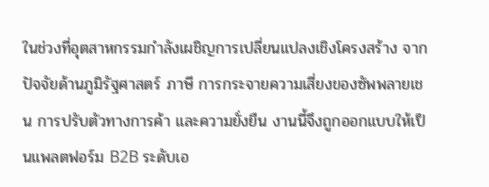ในช่วงที่อุตสาหกรรมกำลังเผชิญการเปลี่ยนแปลงเชิงโครงสร้าง จากปัจจัยด้านภูมิรัฐศาสตร์ ภาษี การกระจายความเสี่ยงของซัพพลายเชน การปรับตัวทางการค้า และความยั่งยืน งานนี้จึงถูกออกแบบให้เป็นแพลตฟอร์ม B2B ระดับเอ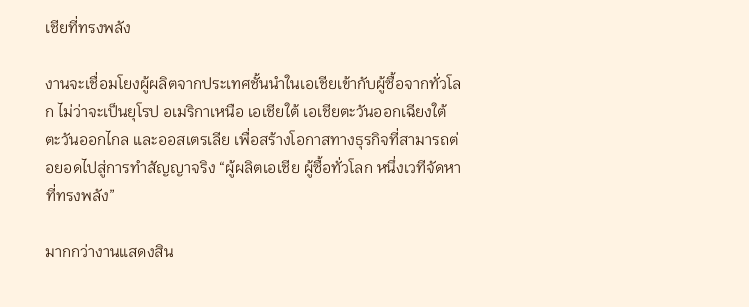เชียที่ทรงพลัง

งานจะเชื่อมโยงผู้ผลิตจากประเทศชั้นนำในเอเชียเข้ากับผู้ซื้อจากทั่วโลก ไม่ว่าจะเป็นยุโรป อเมริกาเหนือ เอเชียใต้ เอเชียตะวันออกเฉียงใต้ ตะวันออกไกล และออสเตรเลีย เพื่อสร้างโอกาสทางธุรกิจที่สามารถต่อยอดไปสู่การทำสัญญาจริง “ผู้ผลิตเอเชีย ผู้ซื้อทั่วโลก หนึ่งเวทีจัดหาที่ทรงพลัง”

มากกว่างานแสดงสิน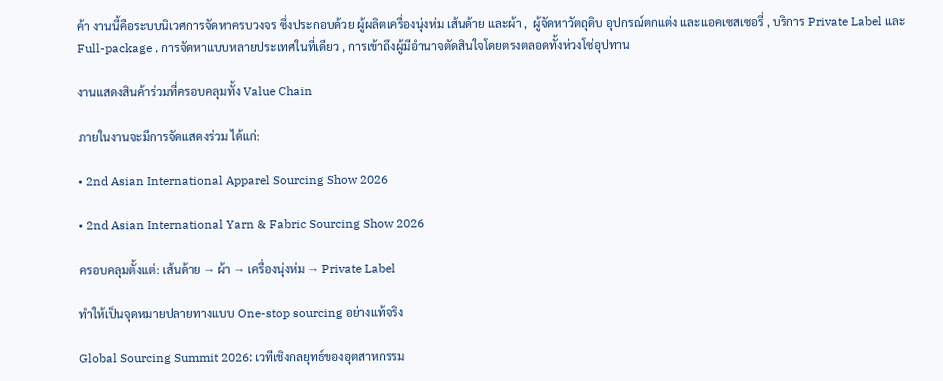ค้า งานนี้คือระบบนิเวศการจัดหาครบวงจร ซึ่งประกอบด้วย ผู้ผลิตเครื่องนุ่งห่ม เส้นด้าย และผ้า ,  ผู้จัดหาวัตถุดิบ อุปกรณ์ตกแต่ง และแอคเซสเซอรี่ , บริการ Private Label และ Full-package , การจัดหาแบบหลายประเทศในที่เดียว , การเข้าถึงผู้มีอำนาจตัดสินใจโดยตรงตลอดทั้งห่วงโซ่อุปทาน

งานแสดงสินค้าร่วมที่ครอบคลุมทั้ง Value Chain

ภายในงานจะมีการจัดแสดงร่วม ได้แก่:

• 2nd Asian International Apparel Sourcing Show 2026

• 2nd Asian International Yarn & Fabric Sourcing Show 2026

ครอบคลุมตั้งแต่: เส้นด้าย → ผ้า → เครื่องนุ่งห่ม → Private Label

ทำให้เป็นจุดหมายปลายทางแบบ One-stop sourcing อย่างแท้จริง

Global Sourcing Summit 2026: เวทีเชิงกลยุทธ์ของอุตสาหกรรม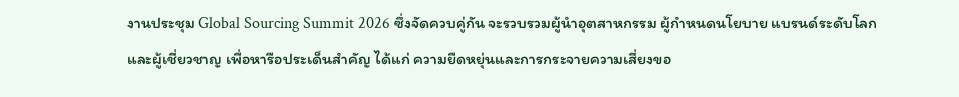งานประชุม Global Sourcing Summit 2026 ซึ่งจัดควบคู่กัน จะรวบรวมผู้นำอุตสาหกรรม ผู้กำหนดนโยบาย แบรนด์ระดับโลก และผู้เชี่ยวชาญ เพื่อหารือประเด็นสำคัญ ได้แก่ ความยืดหยุ่นและการกระจายความเสี่ยงขอ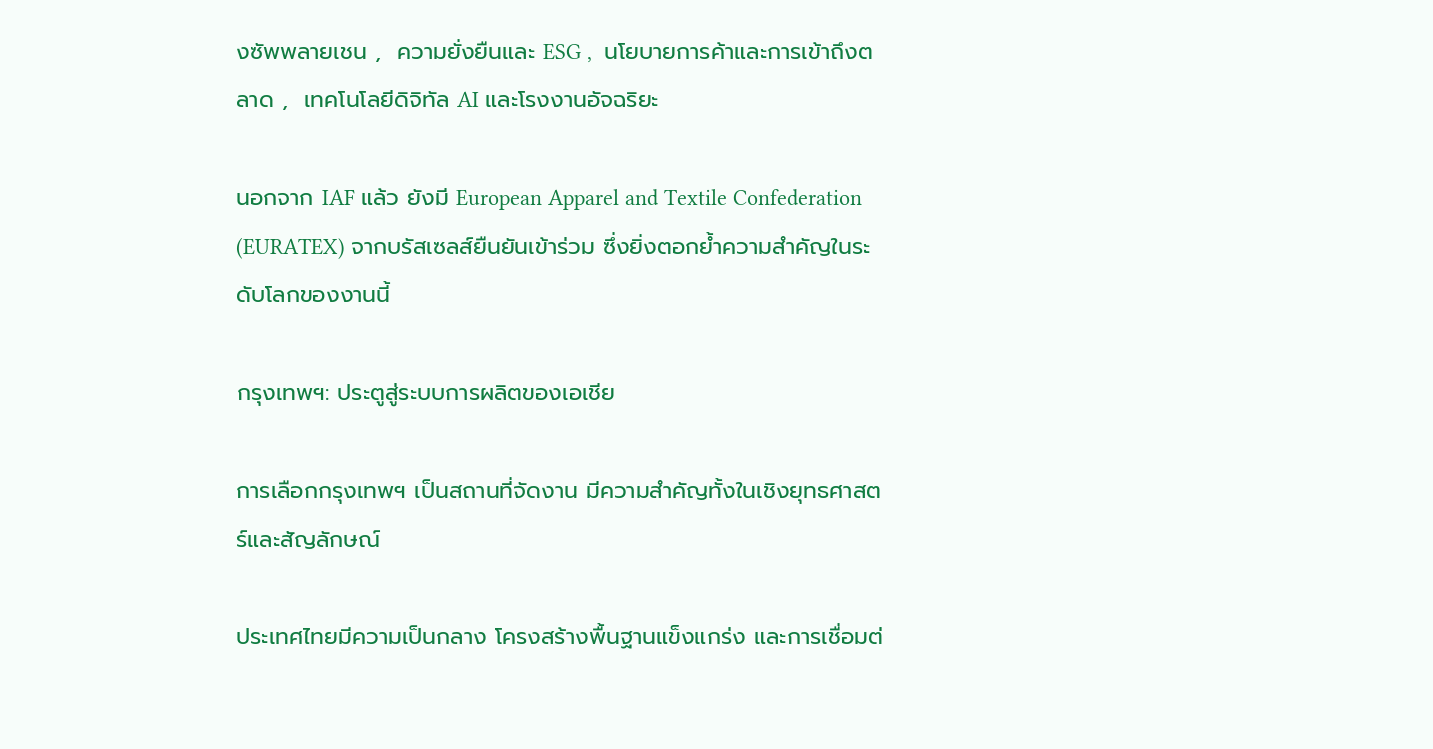งซัพพลายเชน ,  ความยั่งยืนและ ESG ,  นโยบายการค้าและการเข้าถึงตลาด ,  เทคโนโลยีดิจิทัล AI และโรงงานอัจฉริยะ

นอกจาก IAF แล้ว ยังมี European Apparel and Textile Confederation (EURATEX) จากบรัสเซลส์ยืนยันเข้าร่วม ซึ่งยิ่งตอกย้ำความสำคัญในระดับโลกของงานนี้

กรุงเทพฯ: ประตูสู่ระบบการผลิตของเอเชีย

การเลือกกรุงเทพฯ เป็นสถานที่จัดงาน มีความสำคัญทั้งในเชิงยุทธศาสตร์และสัญลักษณ์

ประเทศไทยมีความเป็นกลาง โครงสร้างพื้นฐานแข็งแกร่ง และการเชื่อมต่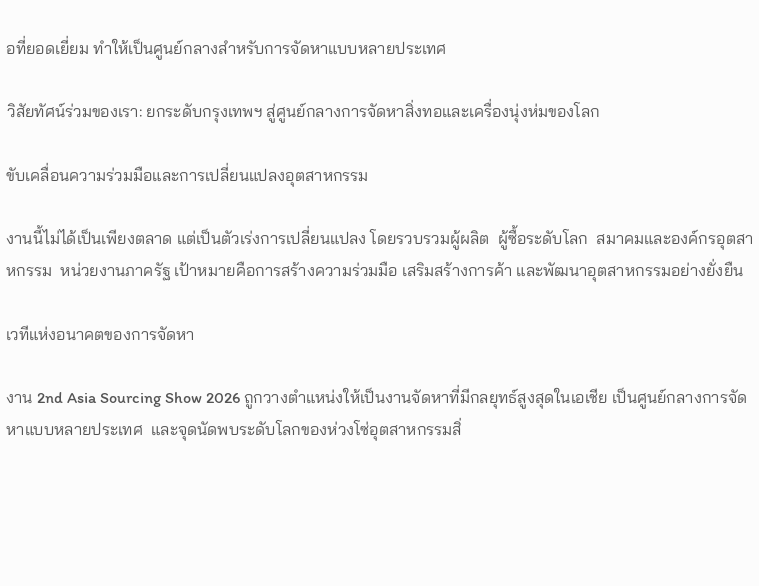อที่ยอดเยี่ยม ทำให้เป็นศูนย์กลางสำหรับการจัดหาแบบหลายประเทศ

วิสัยทัศน์ร่วมของเรา: ยกระดับกรุงเทพฯ สู่ศูนย์กลางการจัดหาสิ่งทอและเครื่องนุ่งห่มของโลก

ขับเคลื่อนความร่วมมือและการเปลี่ยนแปลงอุตสาหกรรม

งานนี้ไม่ได้เป็นเพียงตลาด แต่เป็นตัวเร่งการเปลี่ยนแปลง โดยรวบรวมผู้ผลิต  ผู้ซื้อระดับโลก  สมาคมและองค์กรอุตสาหกรรม  หน่วยงานภาครัฐ เป้าหมายคือการสร้างความร่วมมือ เสริมสร้างการค้า และพัฒนาอุตสาหกรรมอย่างยั่งยืน

เวทีแห่งอนาคตของการจัดหา

งาน 2nd Asia Sourcing Show 2026 ถูกวางตำแหน่งให้เป็นงานจัดหาที่มีกลยุทธ์สูงสุดในเอเชีย เป็นศูนย์กลางการจัดหาแบบหลายประเทศ  และจุดนัดพบระดับโลกของห่วงโซ่อุตสาหกรรมสิ่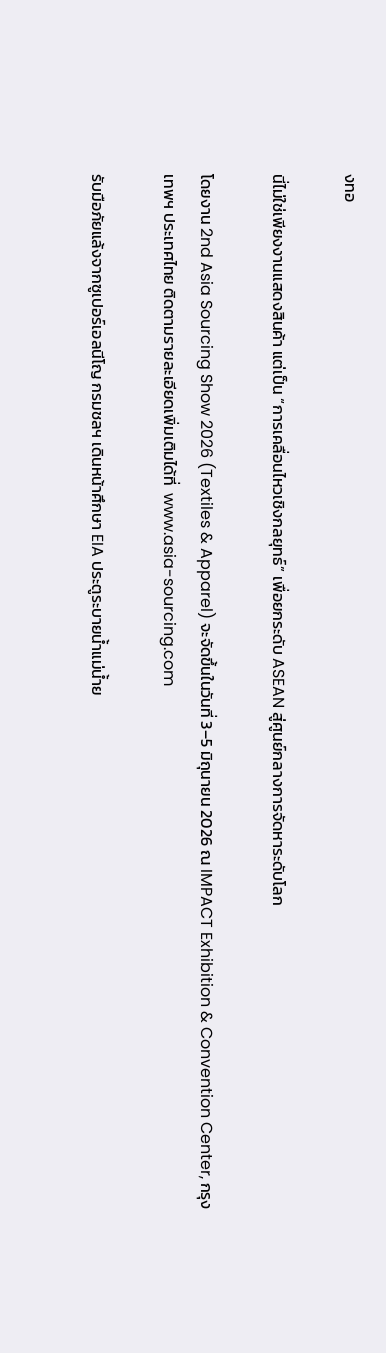งทอ

นี่ไม่ใช่เพียงงานแสดงสินค้า แต่เป็น “การเคลื่อนไหวเชิงกลยุทธ์” เพื่อยกระดับ ASEAN สู่ศูนย์กลางการจัดหาระดับโลก

โดยงาน 2nd Asia Sourcing Show 2026 (Textiles & Apparel) จะจัดขึ้นในวันที่ 3–5 มิถุนายน 2026 ณ IMPACT Exhibition & Convention Center, กรุงเทพฯ ประเทศไทย ติดตามรายละเอียดเพิ่มเติมได้ที่  www.asia-sourcing.com

รับมือภัยแล้งจากซูเปอร์เอลนีโญ กรมชลฯ เดินหน้าศึกษา EIA ประตูระบายน้ำแม่น้ำย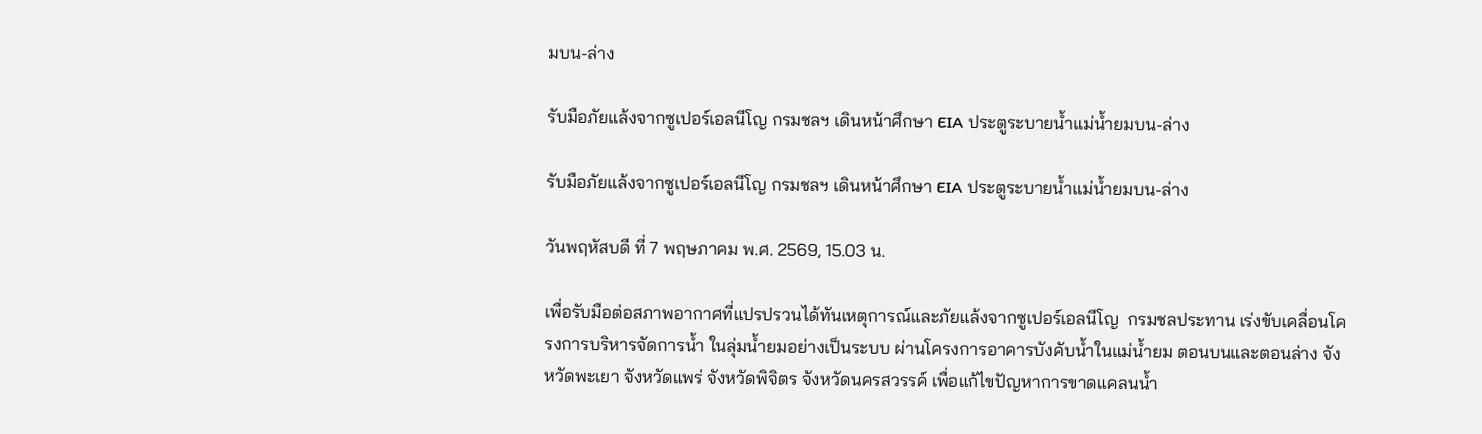มบน-ล่าง

รับมือภัยแล้งจากซูเปอร์เอลนีโญ กรมชลฯ เดินหน้าศึกษา EIA ประตูระบายน้ำแม่น้ำยมบน-ล่าง

รับมือภัยแล้งจากซูเปอร์เอลนีโญ กรมชลฯ เดินหน้าศึกษา EIA ประตูระบายน้ำแม่น้ำยมบน-ล่าง

วันพฤหัสบดี ที่ 7 พฤษภาคม พ.ศ. 2569, 15.03 น.

เพื่อรับมือต่อสภาพอากาศที่แปรปรวนได้ทันเหตุการณ์และภัยแล้งจากซูเปอร์เอลนีโญ  กรมชลประทาน เร่งขับเคลื่อนโครงการบริหารจัดการน้ำ ในลุ่มน้ำยมอย่างเป็นระบบ ผ่านโครงการอาคารบังคับน้ำในแม่น้ำยม ตอนบนและตอนล่าง จังหวัดพะเยา จังหวัดแพร่ จังหวัดพิจิตร จังหวัดนครสวรรค์ เพื่อแก้ไขปัญหาการขาดแคลนน้ำ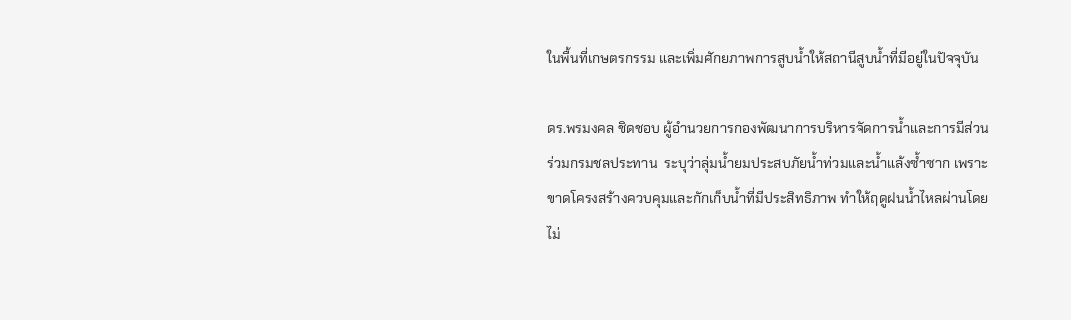ในพื้นที่เกษตรกรรม และเพิ่มศักยภาพการสูบน้ำให้สถานีสูบน้ำที่มีอยู่ในปัจจุบัน

ดร.พรมงคล ชิดชอบ ผู้อำนวยการกองพัฒนาการบริหารจัดการน้ำและการมีส่วนร่วมกรมชลประทาน  ระบุว่าลุ่มน้ำยมประสบภัยน้ำท่วมและน้ำแล้งซ้ำซาก เพราะขาดโครงสร้างควบคุมและกักเก็บน้ำที่มีประสิทธิภาพ ทำให้ฤดูฝนน้ำไหลผ่านโดยไม่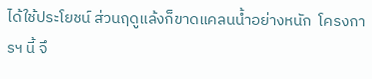ได้ใช้ประโยชน์ ส่วนฤดูแล้งก็ขาดแคลนน้ำอย่างหนัก  โครงการฯ นี้ จึ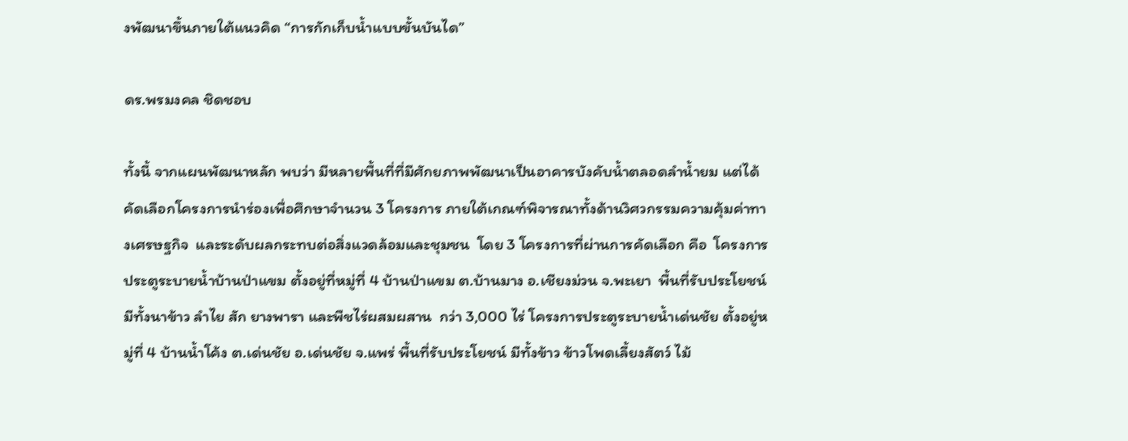งพัฒนาขึ้นภายใต้แนวคิด “การกักเก็บน้ำแบบขั้นบันได”

ดร.พรมงคล ชิดชอบ

ทั้งนี้ จากแผนพัฒนาหลัก พบว่า มีหลายพื้นที่ที่มีศักยภาพพัฒนาเป็นอาคารบังคับน้ำตลอดลำน้ำยม แต่ได้คัดเลือกโครงการนำร่องเพื่อศึกษาจำนวน 3 โครงการ ภายใต้เกณฑ์พิจารณาทั้งด้านวิศวกรรมความคุ้มค่าทางเศรษฐกิจ  และระดับผลกระทบต่อสิ่งแวดล้อมและชุมชน  โดย 3 โครงการที่ผ่านการคัดเลือก คือ  โครงการประตูระบายน้ำบ้านป่าแขม ตั้งอยู่ที่หมู่ที่ 4 บ้านป่าแขม ต.บ้านมาง อ.เชียงม่วน จ.พะเยา  พื้นที่รับประโยชน์ มีทั้งนาข้าว ลำไย สัก ยางพารา และพืชไร่ผสมผสาน  กว่า 3,000 ไร่ โครงการประตูระบายน้ำเด่นชัย ตั้งอยู่หมู่ที่ 4 บ้านน้ำโค้ง ต.เด่นชัย อ.เด่นชัย จ.แพร่ พื้นที่รับประโยชน์ มีทั้งข้าว ข้าวโพดเลี้ยงสัตว์ ไม้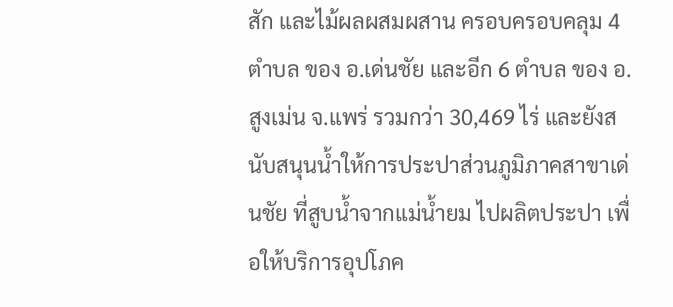สัก และไม้ผลผสมผสาน ครอบครอบคลุม 4 ตำบล ของ อ.เด่นชัย และอีก 6 ตำบล ของ อ.สูงเม่น จ.แพร่ รวมกว่า 30,469 ไร่ และยังสนับสนุนน้ำให้การประปาส่วนภูมิภาคสาขาเด่นชัย ที่สูบน้ำจากแม่น้ำยม ไปผลิตประปา เพื่อให้บริการอุปโภค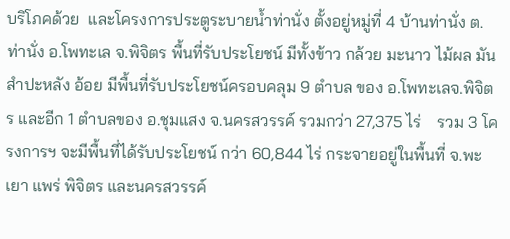บริโภคด้วย  และโครงการประตูระบายน้ำท่านั่ง ตั้งอยู่หมู่ที่ 4 บ้านท่านั่ง ต.ท่านั่ง อ.โพทะเล จ.พิจิตร พื้นที่รับประโยชน์ มีทั้งข้าว กล้วย มะนาว ไม้ผล มันสำปะหลัง อ้อย มีพื้นที่รับประโยชน์ครอบคลุม 9 ตำบล ของ อ.โพทะเลจ.พิจิตร และอีก 1 ตำบลของ อ.ชุมแสง จ.นครสวรรค์ รวมกว่า 27,375 ไร่    รวม 3 โครงการฯ จะมีพื้นที่ได้รับประโยชน์ กว่า 60,844 ไร่ กระจายอยู่ในพื้นที่ จ.พะเยา แพร่ พิจิตร และนครสวรรค์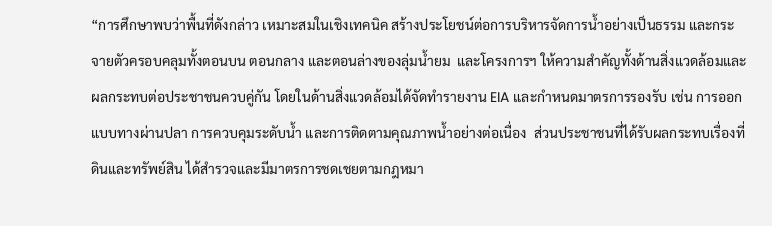“การศึกษาพบว่าพื้นที่ดังกล่าว เหมาะสมในเชิงเทคนิค สร้างประโยชน์ต่อการบริหารจัดการน้ำอย่างเป็นธรรม และกระจายตัวครอบคลุมทั้งตอนบน ตอนกลาง และตอนล่างของลุ่มน้ำยม  และโครงการฯ ให้ความสำคัญทั้งด้านสิ่งแวดล้อมและผลกระทบต่อประชาชนควบคู่กัน โดยในด้านสิ่งแวดล้อมได้จัดทำรายงาน EIA และกำหนดมาตรการรองรับ เช่น การออกแบบทางผ่านปลา การควบคุมระดับน้ำ และการติดตามคุณภาพน้ำอย่างต่อเนื่อง  ส่วนประชาชนที่ได้รับผลกระทบเรื่องที่ดินและทรัพย์สิน ได้สำรวจและมีมาตรการชดเชยตามกฎหมา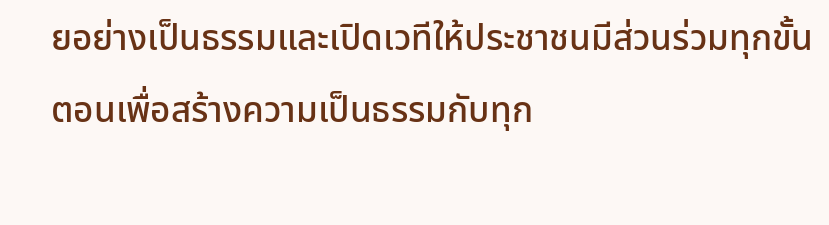ยอย่างเป็นธรรมและเปิดเวทีให้ประชาชนมีส่วนร่วมทุกขั้นตอนเพื่อสร้างความเป็นธรรมกับทุก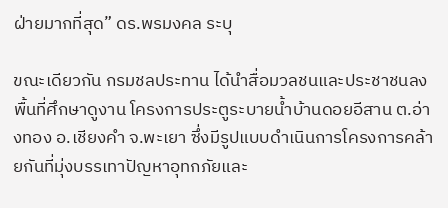ฝ่ายมากที่สุด” ดร.พรมงคล ระบุ

ขณะเดียวกัน กรมชลประทาน ได้นำสื่อมวลชนและประชาชนลงพื้นที่ศึกษาดูงาน โครงการประตูระบายน้ำบ้านดอยอีสาน ต.อ่างทอง อ.เชียงคำ จ.พะเยา ซึ่งมีรูปแบบดำเนินการโครงการคล้ายกันที่มุ่งบรรเทาปัญหาอุทกภัยและ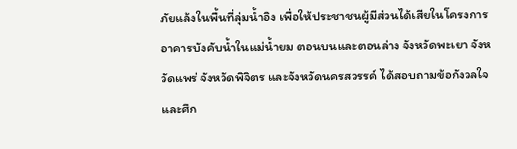ภัยแล้งในพื้นที่ลุ่มน้ำอิง เพื่อให้ประชาชนผู้มีส่วนได้เสียในโครงการอาคารบังคับน้ำในแม่น้ำยม ตอนบนและตอนล่าง จังหวัดพะเยา จังหวัดแพร่ จังหวัดพิจิตร และจังหวัดนครสวรรค์ ได้สอบถามข้อกังวลใจและศึก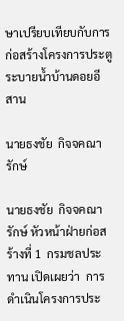ษาเปรียบเทียบกับการก่อสร้างโครงการประตูระบายน้ำบ้านดอยอีสาน

นายธงชัย  กิจจคณารักษ์

นายธงชัย  กิจจคณารักษ์ หัวหน้าฝ่ายก่อสร้างที่ 1  กรมชลประทาน เปิดเผยว่า  การดำเนินโครงการประ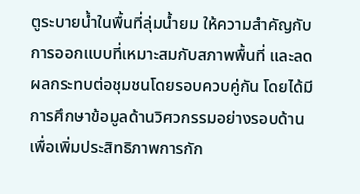ตูระบายน้ำในพื้นที่ลุ่มน้ำยม ให้ความสำคัญกับการออกแบบที่เหมาะสมกับสภาพพื้นที่ และลดผลกระทบต่อชุมชนโดยรอบควบคู่กัน โดยได้มีการศึกษาข้อมูลด้านวิศวกรรมอย่างรอบด้าน เพื่อเพิ่มประสิทธิภาพการกัก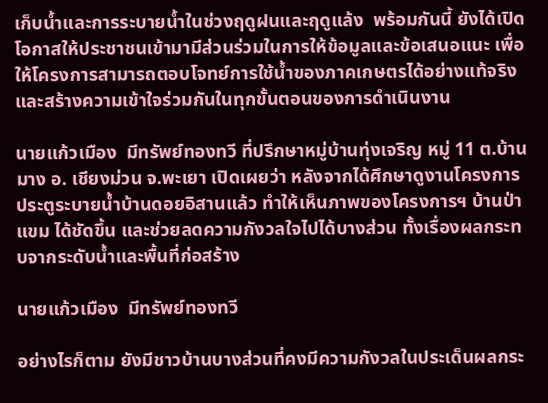เก็บน้ำและการระบายน้ำในช่วงฤดูฝนและฤดูแล้ง  พร้อมกันนี้ ยังได้เปิดโอกาสให้ประชาชนเข้ามามีส่วนร่วมในการให้ข้อมูลและข้อเสนอแนะ เพื่อให้โครงการสามารถตอบโจทย์การใช้น้ำของภาคเกษตรได้อย่างแท้จริง และสร้างความเข้าใจร่วมกันในทุกขั้นตอนของการดำเนินงาน

นายแก้วเมือง  มีทรัพย์ทองทวี ที่ปรึกษาหมู่บ้านทุ่งเจริญ หมู่ 11 ต.บ้านมาง อ. เชียงม่วน จ.พะเยา เปิดเผยว่า หลังจากได้ศึกษาดูงานโครงการประตูระบายน้ำบ้านดอยอิสานแล้ว ทำให้เห็นภาพของโครงการฯ บ้านป่าแขม ได้ชัดขึ้น และช่วยลดความกังวลใจไปได้บางส่วน ทั้งเรื่องผลกระทบจากระดับน้ำและพื้นที่ก่อสร้าง

นายแก้วเมือง  มีทรัพย์ทองทวี

อย่างไรก็ตาม ยังมีชาวบ้านบางส่วนที่คงมีความกังวลในประเด็นผลกระ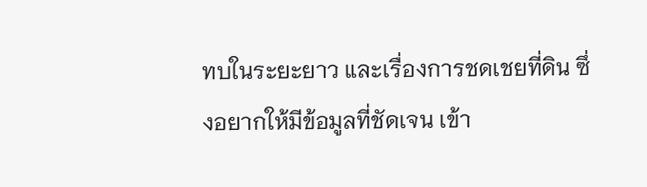ทบในระยะยาว และเรื่องการชดเชยที่ดิน ซึ่งอยากให้มีข้อมูลที่ชัดเจน เข้า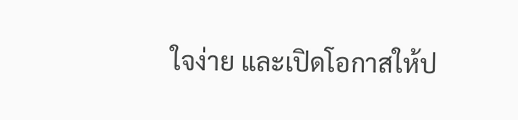ใจง่าย และเปิดโอกาสให้ป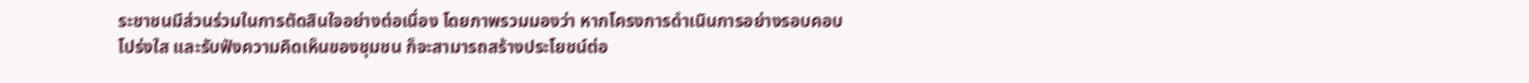ระชาชนมีส่วนร่วมในการตัดสินใจอย่างต่อเนื่อง โดยภาพรวมมองว่า หากโครงการดำเนินการอย่างรอบคอบ โปร่งใส และรับฟังความคิดเห็นของชุมชน ก็จะสามารถสร้างประโยชน์ต่อ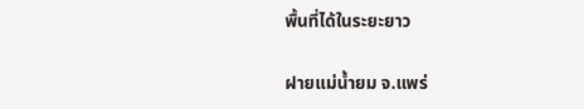พื้นที่ได้ในระยะยาว

ฝายแม่น้ำยม จ.แพร่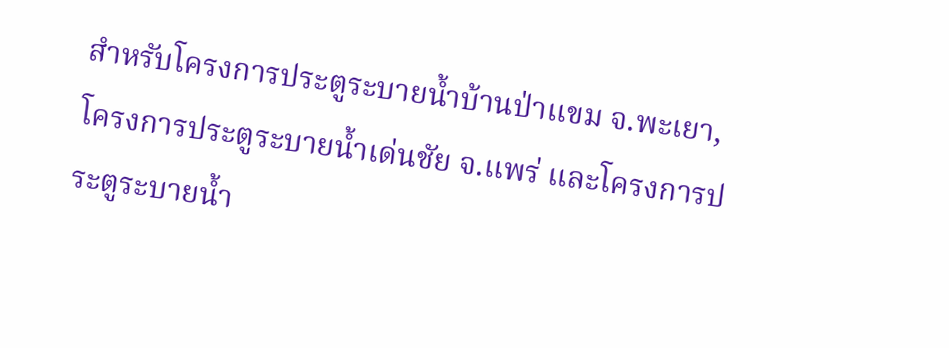สำหรับโครงการประตูระบายน้ำบ้านป่าแขม จ.พะเยา, โครงการประตูระบายน้ำเด่นชัย จ.แพร่ และโครงการประตูระบายน้ำ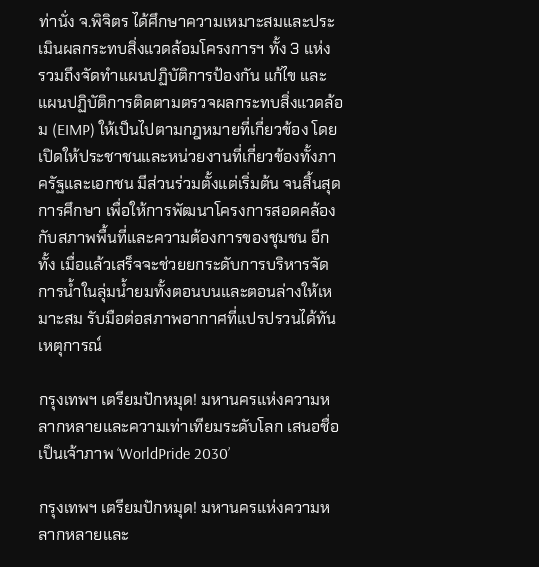ท่านั่ง จ.พิจิตร ได้ศึกษาความเหมาะสมและประเมินผลกระทบสิ่งแวดล้อมโครงการฯ ทั้ง 3 แห่ง  รวมถึงจัดทำแผนปฏิบัติการป้องกัน แก้ไข และแผนปฏิบัติการติดตามตรวจผลกระทบสิ่งแวดล้อม (EIMP) ให้เป็นไปตามกฎหมายที่เกี่ยวข้อง โดยเปิดให้ประชาชนและหน่วยงานที่เกี่ยวข้องทั้งภาครัฐและเอกชน มีส่วนร่วมตั้งแต่เริ่มต้น จนสิ้นสุดการศึกษา เพื่อให้การพัฒนาโครงการสอดคล้องกับสภาพพื้นที่และความต้องการของชุมชน อีกทั้ง เมื่อแล้วเสร็จจะช่วยยกระดับการบริหารจัดการน้ำในลุ่มน้ำยมทั้งตอนบนและตอนล่างให้เหมาะสม รับมือต่อสภาพอากาศที่แปรปรวนได้ทันเหตุการณ์

กรุงเทพฯ เตรียมปักหมุด! มหานครแห่งความหลากหลายและความเท่าเทียมระดับโลก เสนอชื่อเป็นเจ้าภาพ ‘WorldPride 2030’

กรุงเทพฯ เตรียมปักหมุด! มหานครแห่งความหลากหลายและ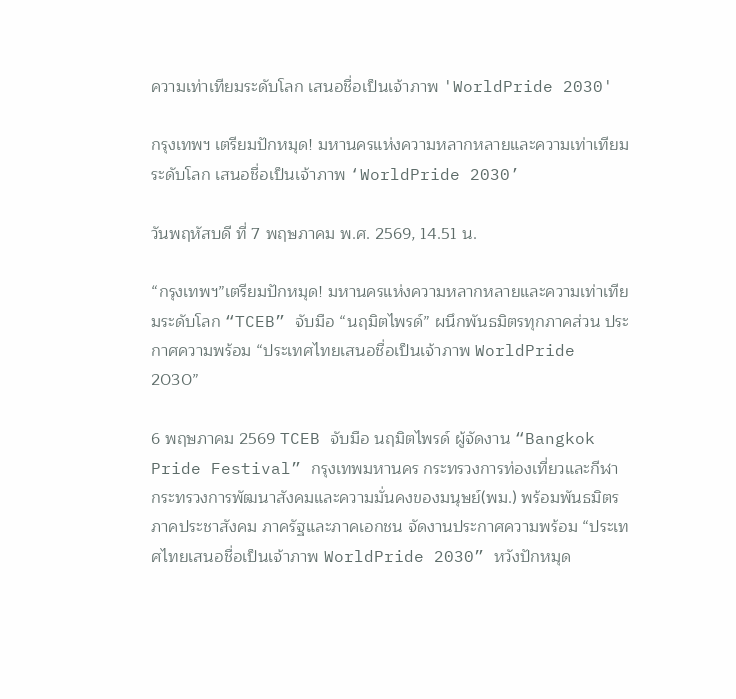ความเท่าเทียมระดับโลก เสนอชื่อเป็นเจ้าภาพ 'WorldPride 2030'

กรุงเทพฯ เตรียมปักหมุด! มหานครแห่งความหลากหลายและความเท่าเทียมระดับโลก เสนอชื่อเป็นเจ้าภาพ ‘WorldPride 2030’

วันพฤหัสบดี ที่ 7 พฤษภาคม พ.ศ. 2569, 14.51 น.

“กรุงเทพฯ”เตรียมปักหมุด! มหานครแห่งความหลากหลายและความเท่าเทียมระดับโลก “TCEB” จับมือ “นฤมิตไพรด์” ผนึกพันธมิตรทุกภาคส่วน ประกาศความพร้อม “ประเทศไทยเสนอชื่อเป็นเจ้าภาพ WorldPride 2030”

6 พฤษภาคม 2569 TCEB จับมือ นฤมิตไพรด์ ผู้จัดงาน “Bangkok Pride Festival” กรุงเทพมหานคร กระทรวงการท่องเที่ยวและกีฬา กระทรวงการพัฒนาสังคมและความมั่นคงของมนุษย์(พม.) พร้อมพันธมิตรภาคประชาสังคม ภาครัฐและภาคเอกชน จัดงานประกาศความพร้อม “ประเทศไทยเสนอชื่อเป็นเจ้าภาพ WorldPride 2030” หวังปักหมุด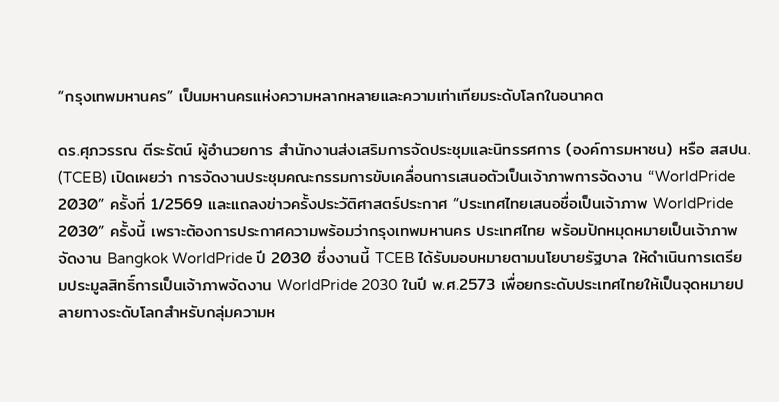“กรุงเทพมหานคร” เป็นมหานครแห่งความหลากหลายและความเท่าเทียมระดับโลกในอนาคต

ดร.ศุภวรรณ ตีระรัตน์ ผู้อำนวยการ สำนักงานส่งเสริมการจัดประชุมและนิทรรศการ (องค์การมหาชน) หรือ สสปน. (TCEB) เปิดเผยว่า การจัดงานประชุมคณะกรรมการขับเคลื่อนการเสนอตัวเป็นเจ้าภาพการจัดงาน “WorldPride 2030” ครั้งที่ 1/2569 และแถลงข่าวครั้งประวัติศาสตร์ประกาศ “ประเทศไทยเสนอชื่อเป็นเจ้าภาพ WorldPride 2030” ครั้งนี้ เพราะต้องการประกาศความพร้อมว่ากรุงเทพมหานคร ประเทศไทย พร้อมปักหมุดหมายเป็นเจ้าภาพจัดงาน Bangkok WorldPride ปี 2030 ซึ่งงานนี้ TCEB ได้รับมอบหมายตามนโยบายรัฐบาล ให้ดำเนินการเตรียมประมูลสิทธิ์การเป็นเจ้าภาพจัดงาน WorldPride 2030 ในปี พ.ศ.2573 เพื่อยกระดับประเทศไทยให้เป็นจุดหมายปลายทางระดับโลกสำหรับกลุ่มความห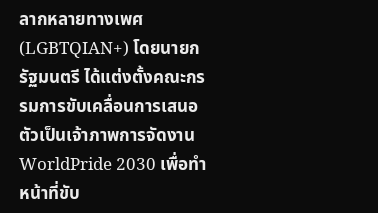ลากหลายทางเพศ (LGBTQIAN+) โดยนายกรัฐมนตรี ได้แต่งตั้งคณะกรรมการขับเคลื่อนการเสนอตัวเป็นเจ้าภาพการจัดงาน WorldPride 2030 เพื่อทำหน้าที่ขับ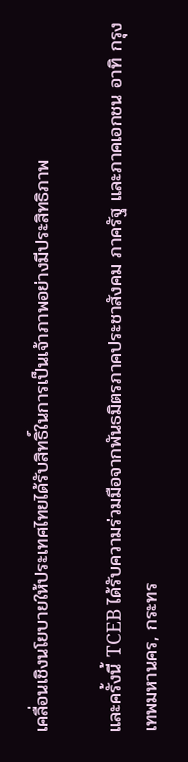เคลื่อนเชิงนโยบายให้ประเทศไทยได้รับสิทธิ์ในการเป็นเจ้าภาพอย่างมีประสิทธิภาพ

และครั้งนี้ TCEB ได้รับความร่วมมือจากพันธมิตรภาคประชาสังคม ภาครัฐ และภาคเอกชน อาทิ กรุงเทพมหานคร, กระทร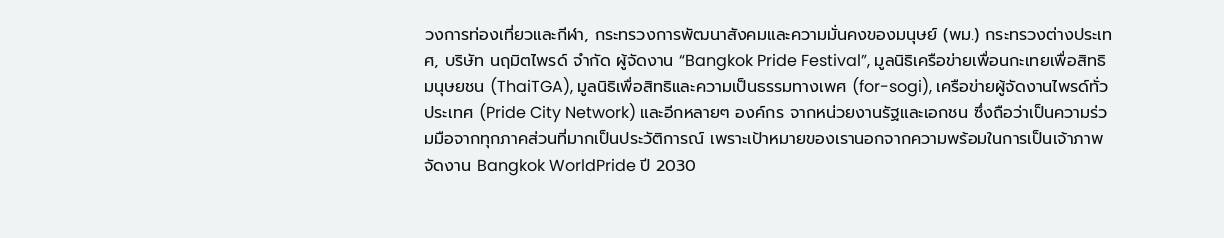วงการท่องเที่ยวและกีฬา, กระทรวงการพัฒนาสังคมและความมั่นคงของมนุษย์ (พม.) กระทรวงต่างประเทศ, บริษัท นฤมิตไพรด์ จำกัด ผู้จัดงาน “Bangkok Pride Festival”, มูลนิธิเครือข่ายเพื่อนกะเทยเพื่อสิทธิมนุษยชน (ThaiTGA), มูลนิธิเพื่อสิทธิและความเป็นธรรมทางเพศ (for-sogi), เครือข่ายผู้จัดงานไพรด์ทั่วประเทศ (Pride City Network) และอีกหลายๆ องค์กร จากหน่วยงานรัฐและเอกชน ซึ่งถือว่าเป็นความร่วมมือจากทุกภาคส่วนที่มากเป็นประวัติการณ์ เพราะเป้าหมายของเรานอกจากความพร้อมในการเป็นเจ้าภาพจัดงาน Bangkok WorldPride ปี 2030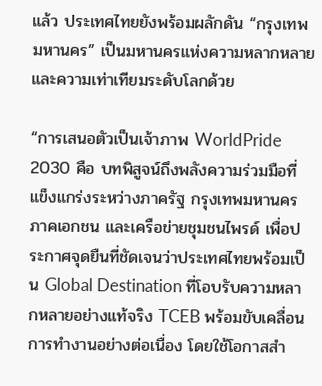แล้ว ประเทศไทยยังพร้อมผลักดัน “กรุงเทพมหานคร” เป็นมหานครแห่งความหลากหลายและความเท่าเทียมระดับโลกด้วย

“การเสนอตัวเป็นเจ้าภาพ WorldPride 2030 คือ บทพิสูจน์ถึงพลังความร่วมมือที่แข็งแกร่งระหว่างภาครัฐ กรุงเทพมหานคร ภาคเอกชน และเครือข่ายชุมชนไพรด์ เพื่อประกาศจุดยืนที่ชัดเจนว่าประเทศไทยพร้อมเป็น Global Destination ที่โอบรับความหลากหลายอย่างแท้จริง TCEB พร้อมขับเคลื่อนการทำงานอย่างต่อเนื่อง โดยใช้โอกาสสำ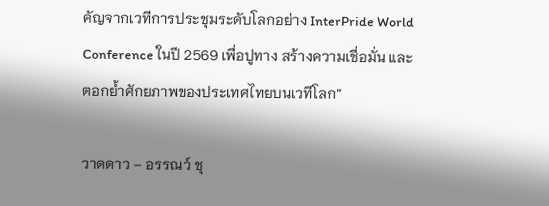คัญจากเวทีการประชุมระดับโลกอย่าง InterPride World Conference ในปี 2569 เพื่อปูทาง สร้างความเชื่อมั่น และตอกย้ำศักยภาพของประเทศไทยบนเวทีโลก”

วาดดาว – อรรณว์ ชุ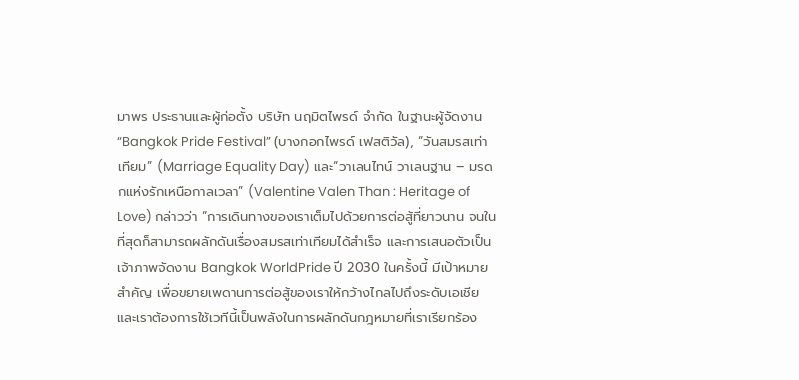มาพร ประธานและผู้ก่อตั้ง บริษัท นฤมิตไพรด์ จำกัด ในฐานะผู้จัดงาน “Bangkok Pride Festival” (บางกอกไพรด์ เฟสติวัล), “วันสมรสเท่าเทียม” (Marriage Equality Day) และ“วาเลนไทน์ วาเลนฐาน – มรดกแห่งรักเหนือกาลเวลา” (Valentine Valen Than : Heritage of Love) กล่าวว่า “การเดินทางของเราเต็มไปด้วยการต่อสู้ที่ยาวนาน จนในที่สุดก็สามารถผลักดันเรื่องสมรสเท่าเทียมได้สำเร็จ และการเสนอตัวเป็นเจ้าภาพจัดงาน Bangkok WorldPride ปี 2030 ในครั้งนี้ มีเป้าหมายสำคัญ เพื่อขยายเพดานการต่อสู้ของเราให้กว้างไกลไปถึงระดับเอเชีย  และเราต้องการใช้เวทีนี้เป็นพลังในการผลักดันกฎหมายที่เราเรียกร้อง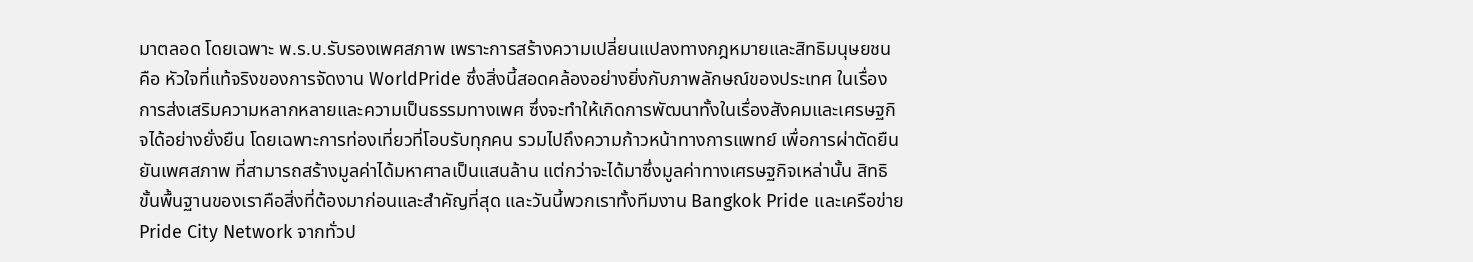มาตลอด โดยเฉพาะ พ.ร.บ.รับรองเพศสภาพ เพราะการสร้างความเปลี่ยนแปลงทางกฎหมายและสิทธิมนุษยชน คือ หัวใจที่แท้จริงของการจัดงาน WorldPride ซึ่งสิ่งนี้สอดคล้องอย่างยิ่งกับภาพลักษณ์ของประเทศ ในเรื่องการส่งเสริมความหลากหลายและความเป็นธรรมทางเพศ ซึ่งจะทำให้เกิดการพัฒนาทั้งในเรื่องสังคมและเศรษฐกิจได้อย่างยั่งยืน โดยเฉพาะการท่องเที่ยวที่โอบรับทุกคน รวมไปถึงความก้าวหน้าทางการแพทย์ เพื่อการผ่าตัดยืนยันเพศสภาพ ที่สามารถสร้างมูลค่าได้มหาศาลเป็นแสนล้าน แต่กว่าจะได้มาซึ่งมูลค่าทางเศรษฐกิจเหล่านั้น สิทธิขั้นพื้นฐานของเราคือสิ่งที่ต้องมาก่อนและสำคัญที่สุด และวันนี้พวกเราทั้งทีมงาน Bangkok Pride และเครือข่าย Pride City Network จากทั่วป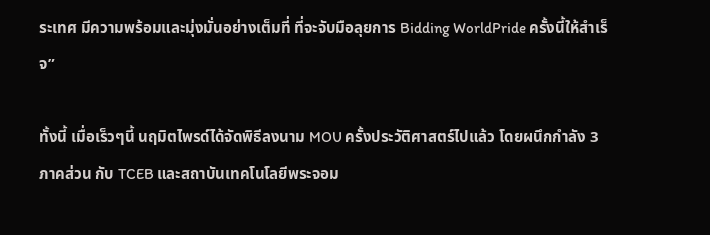ระเทศ มีความพร้อมและมุ่งมั่นอย่างเต็มที่ ที่จะจับมือลุยการ Bidding WorldPride ครั้งนี้ให้สำเร็จ”

ทั้งนี้ เมื่อเร็วๆนี้ นฤมิตไพรด์ได้จัดพิธีลงนาม MOU ครั้งประวัติศาสตร์ไปแล้ว โดยผนึกกำลัง 3 ภาคส่วน กับ TCEB และสถาบันเทคโนโลยีพระจอม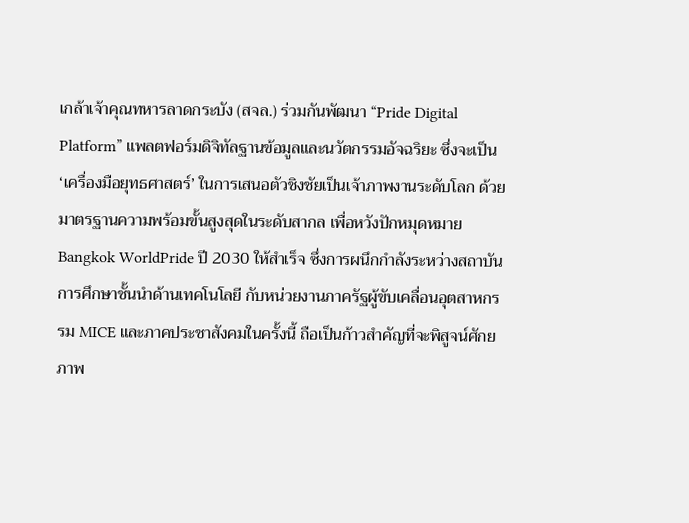เกล้าเจ้าคุณทหารลาดกระบัง (สจล.) ร่วมกันพัฒนา “Pride Digital Platform” แพลตฟอร์มดิจิทัลฐานข้อมูลและนวัตกรรมอัจฉริยะ ซึ่งจะเป็น ‘เครื่องมือยุทธศาสตร์’ ในการเสนอตัวชิงชัยเป็นเจ้าภาพงานระดับโลก ด้วยมาตรฐานความพร้อมขั้นสูงสุดในระดับสากล เพื่อหวังปักหมุดหมาย Bangkok WorldPride ปี 2030 ให้สำเร็จ ซึ่งการผนึกกำลังระหว่างสถาบันการศึกษาชั้นนำด้านเทคโนโลยี กับหน่วยงานภาครัฐผู้ขับเคลื่อนอุตสาหกรรม MICE และภาคประชาสังคมในครั้งนี้ ถือเป็นก้าวสำคัญที่จะพิสูจน์ศักยภาพ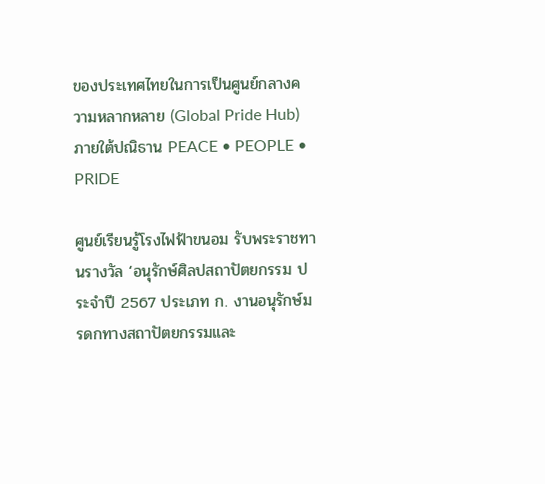ของประเทศไทยในการเป็นศูนย์กลางความหลากหลาย (Global Pride Hub) ภายใต้ปณิธาน PEACE • PEOPLE • PRIDE

ศูนย์เรียนรู้โรงไฟฟ้าขนอม รับพระราชทานรางวัล ‘อนุรักษ์ศิลปสถาปัตยกรรม ประจำปี 2567 ประเภท ก. งานอนุรักษ์มรดกทางสถาปัตยกรรมและ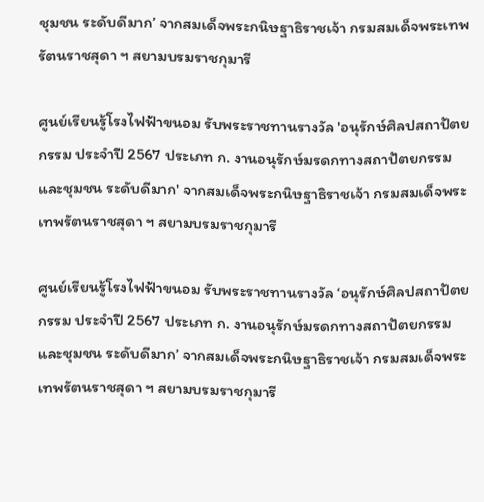ชุมชน ระดับดีมาก’ จากสมเด็จพระกนิษฐาธิราชเจ้า กรมสมเด็จพระเทพรัตนราชสุดา ฯ สยามบรมราชกุมารี

ศูนย์เรียนรู้โรงไฟฟ้าขนอม รับพระราชทานรางวัล 'อนุรักษ์ศิลปสถาปัตยกรรม ประจำปี 2567 ประเภท ก. งานอนุรักษ์มรดกทางสถาปัตยกรรมและชุมชน ระดับดีมาก' จากสมเด็จพระกนิษฐาธิราชเจ้า กรมสมเด็จพระเทพรัตนราชสุดา ฯ สยามบรมราชกุมารี

ศูนย์เรียนรู้โรงไฟฟ้าขนอม รับพระราชทานรางวัล ‘อนุรักษ์ศิลปสถาปัตยกรรม ประจำปี 2567 ประเภท ก. งานอนุรักษ์มรดกทางสถาปัตยกรรมและชุมชน ระดับดีมาก’ จากสมเด็จพระกนิษฐาธิราชเจ้า กรมสมเด็จพระเทพรัตนราชสุดา ฯ สยามบรมราชกุมารี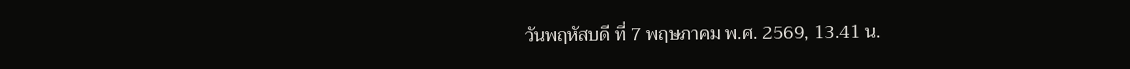วันพฤหัสบดี ที่ 7 พฤษภาคม พ.ศ. 2569, 13.41 น.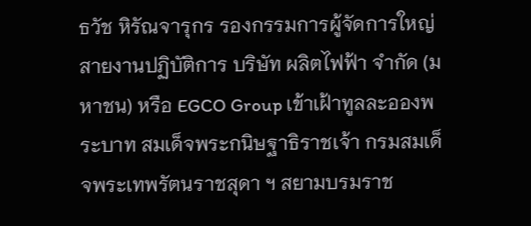ธวัช หิรัณจารุกร รองกรรมการผู้จัดการใหญ่สายงานปฏิบัติการ บริษัท ผลิตไฟฟ้า จำกัด (มหาชน) หรือ EGCO Group เข้าเฝ้าทูลละอองพระบาท สมเด็จพระกนิษฐาธิราชเจ้า กรมสมเด็จพระเทพรัตนราชสุดา ฯ สยามบรมราช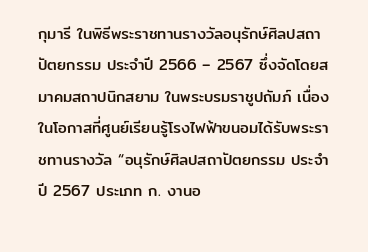กุมารี ในพิธีพระราชทานรางวัลอนุรักษ์ศิลปสถาปัตยกรรม ประจำปี 2566 – 2567 ซึ่งจัดโดยสมาคมสถาปนิกสยาม ในพระบรมราชูปถัมภ์ เนื่องในโอกาสที่ศูนย์เรียนรู้โรงไฟฟ้าขนอมได้รับพระราชทานรางวัล “อนุรักษ์ศิลปสถาปัตยกรรม ประจำปี 2567 ประเภท ก. งานอ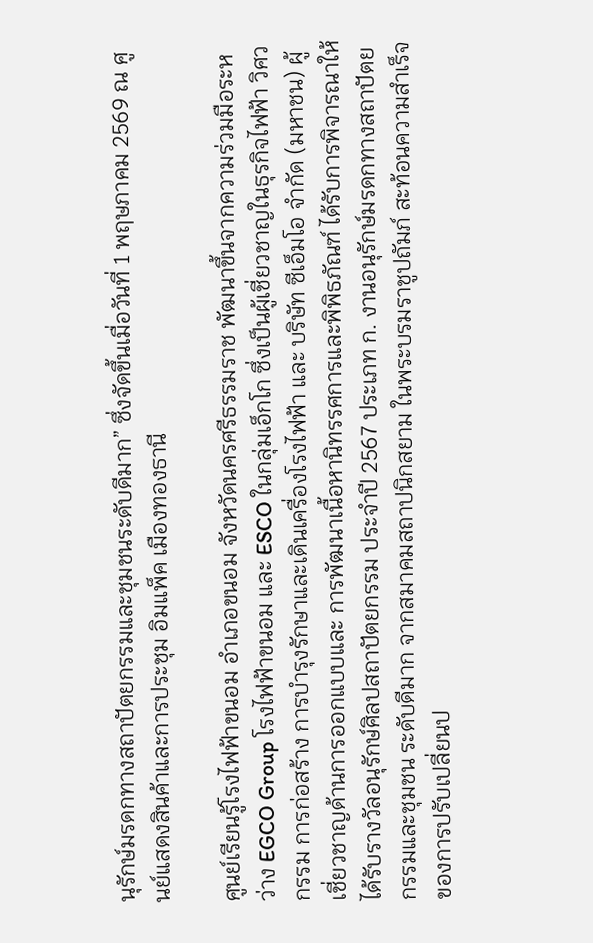นุรักษ์มรดกทางสถาปัตยกรรมและชุมชนระดับดีมาก” ซึ่งจัดขึ้นเมื่อวันที่ 1 พฤษภาคม 2569 ณ ศูนย์แสดงสินค้าและการประชุม อิมแพ็ค เมืองทองธานี

ศูนย์เรียนรู้โรงไฟฟ้าขนอม อำเภอขนอม จังหวัดนครศรีธรรมราช พัฒนาขึ้นจากความร่วมมือระหว่าง EGCO Group โรงไฟฟ้าขนอม และ ESCO ในกลุ่มเอ็กโก ซึ่งเป็นผู้เชี่ยวชาญในธุรกิจไฟฟ้า วิศวกรรม การก่อสร้าง การบำรุงรักษาและเดินเครื่องโรงไฟฟ้า และ บริษัท ซีเอ็มโอ จำกัด (มหาชน) ผู้เชี่ยวชาญด้านการออกแบบและ การพัฒนาเนื้อหานิทรรศการและพิพิธภัณฑ์ ได้รับการพิจารณาให้ได้รับรางวัลอนุรักษ์ศิลปสถาปัตยกรรม ประจำปี 2567 ประเภท ก. งานอนุรักษ์มรดกทางสถาปัตยกรรมและชุมชน ระดับดีมาก จากสมาคมสถาปนิกสยาม ในพระบรมราชูปถัมภ์ สะท้อนความสำเร็จของการปรับเปลี่ยนป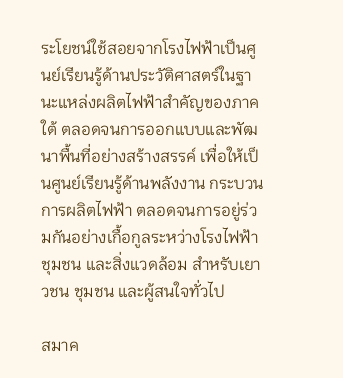ระโยชน์ใช้สอยจากโรงไฟฟ้าเป็นศูนย์เรียนรู้ด้านประวัติศาสตร์ในฐานะแหล่งผลิตไฟฟ้าสำคัญของภาคใต้ ตลอดจนการออกแบบและพัฒนาพื้นที่อย่างสร้างสรรค์ เพื่อให้เป็นศูนย์เรียนรู้ด้านพลังงาน กระบวนการผลิตไฟฟ้า ตลอดจนการอยู่ร่วมกันอย่างเกื้อกูลระหว่างโรงไฟฟ้า ชุมชน และสิ่งแวดล้อม สำหรับเยาวชน ชุมชน และผู้สนใจทั่วไป

สมาค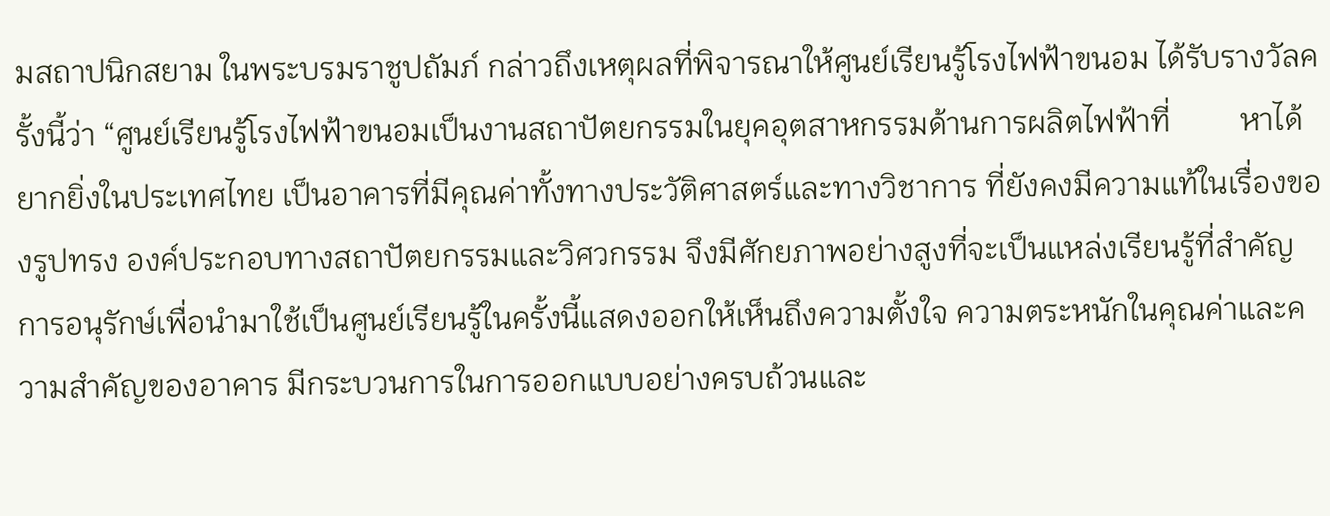มสถาปนิกสยาม ในพระบรมราชูปถัมภ์ กล่าวถึงเหตุผลที่พิจารณาให้ศูนย์เรียนรู้โรงไฟฟ้าขนอม ได้รับรางวัลครั้งนี้ว่า “ศูนย์เรียนรู้โรงไฟฟ้าขนอมเป็นงานสถาปัตยกรรมในยุคอุตสาหกรรมด้านการผลิตไฟฟ้าที่         หาได้ยากยิ่งในประเทศไทย เป็นอาคารที่มีคุณค่าทั้งทางประวัติศาสตร์และทางวิชาการ ที่ยังคงมีความแท้ในเรื่องของรูปทรง องค์ประกอบทางสถาปัตยกรรมและวิศวกรรม จึงมีศักยภาพอย่างสูงที่จะเป็นแหล่งเรียนรู้ที่สำคัญ การอนุรักษ์เพื่อนำมาใช้เป็นศูนย์เรียนรู้ในครั้งนี้แสดงออกให้เห็นถึงความตั้งใจ ความตระหนักในคุณค่าและความสำคัญของอาคาร มีกระบวนการในการออกแบบอย่างครบถ้วนและ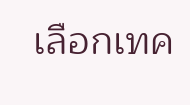เลือกเทค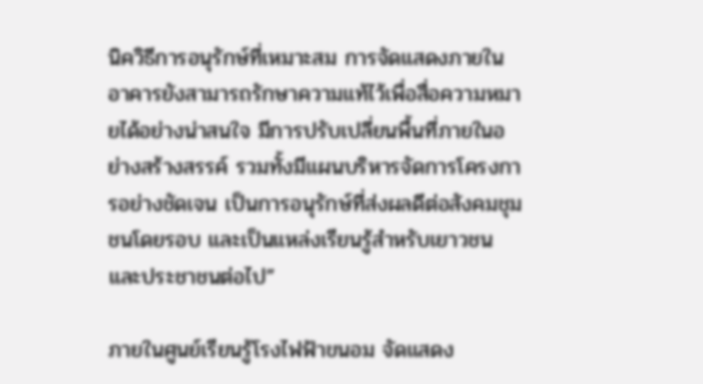นิควิธีการอนุรักษ์ที่เหมาะสม การจัดแสดงภายในอาคารยังสามารถรักษาความแท้ไว้เพื่อสื่อความหมายได้อย่างน่าสนใจ มีการปรับเปลี่ยนพื้นที่ภายในอย่างสร้างสรรค์ รวมทั้งมีแผนบริหารจัดการโครงการอย่างชัดเจน เป็นการอนุรักษ์ที่ส่งผลดีต่อสังคมชุมชนโดยรอบ และเป็นแหล่งเรียนรู้สำหรับเยาวชนและประชาชนต่อไป”

ภายในศูนย์เรียนรู้โรงไฟฟ้าขนอม จัดแสดง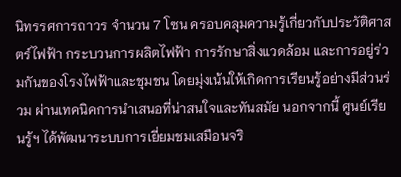นิทรรศการถาวร จำนวน 7 โซน ครอบคลุมความรู้เกี่ยวกับประวัติศาสตร์ไฟฟ้า กระบวนการผลิตไฟฟ้า การรักษาสิ่งแวดล้อม และการอยู่ร่วมกันของโรงไฟฟ้าและชุมชน โดยมุ่งเน้นให้เกิดการเรียนรู้อย่างมีส่วนร่วม ผ่านเทคนิคการนำเสนอที่น่าสนใจและทันสมัย นอกจากนี้ ศูนย์เรียนรู้ฯ ได้พัฒนาระบบการเยี่ยมชมเสมือนจริ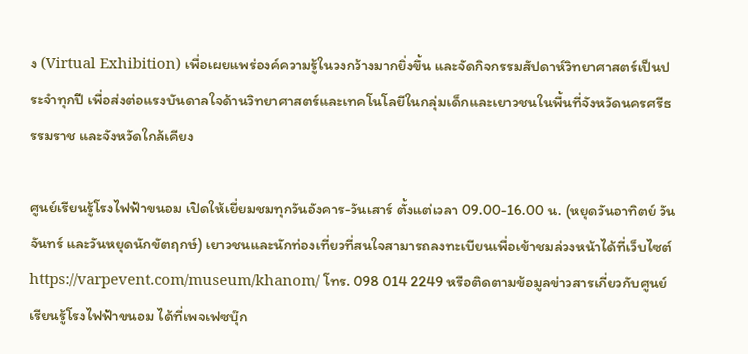ง (Virtual Exhibition) เพื่อเผยแพร่องค์ความรู้ในวงกว้างมากยิ่งขึ้น และจัดกิจกรรมสัปดาห์วิทยาศาสตร์เป็นประจำทุกปี เพื่อส่งต่อแรงบันดาลใจด้านวิทยาศาสตร์และเทคโนโลยีในกลุ่มเด็กและเยาวชนในพื้นที่จังหวัดนครศรีธรรมราช และจังหวัดใกล้เคียง

ศูนย์เรียนรู้โรงไฟฟ้าขนอม เปิดให้เยี่ยมชมทุกวันอังคาร-วันเสาร์ ตั้งแต่เวลา 09.00-16.00 น. (หยุดวันอาทิตย์ วันจันทร์ และวันหยุดนักขัตฤกษ์) เยาวชนและนักท่องเที่ยวที่สนใจสามารถลงทะเบียนเพื่อเข้าชมล่วงหน้าได้ที่เว็บไซต์ https://varpevent.com/museum/khanom/ โทร. 098 014 2249 หรือติดตามข้อมูลข่าวสารเกี่ยวกับศูนย์เรียนรู้โรงไฟฟ้าขนอม ได้ที่เพจเฟซบุ๊ก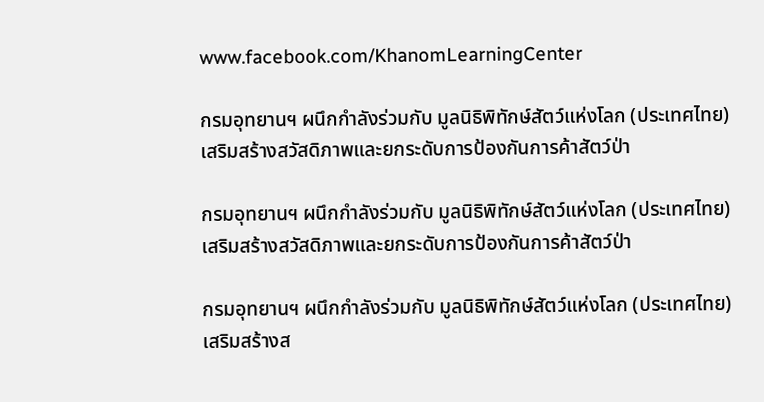www.facebook.com/KhanomLearningCenter

กรมอุทยานฯ ผนึกกำลังร่วมกับ มูลนิธิพิทักษ์สัตว์แห่งโลก (ประเทศไทย) เสริมสร้างสวัสดิภาพและยกระดับการป้องกันการค้าสัตว์ป่า

กรมอุทยานฯ ผนึกกำลังร่วมกับ มูลนิธิพิทักษ์สัตว์แห่งโลก (ประเทศไทย)  เสริมสร้างสวัสดิภาพและยกระดับการป้องกันการค้าสัตว์ป่า

กรมอุทยานฯ ผนึกกำลังร่วมกับ มูลนิธิพิทักษ์สัตว์แห่งโลก (ประเทศไทย) เสริมสร้างส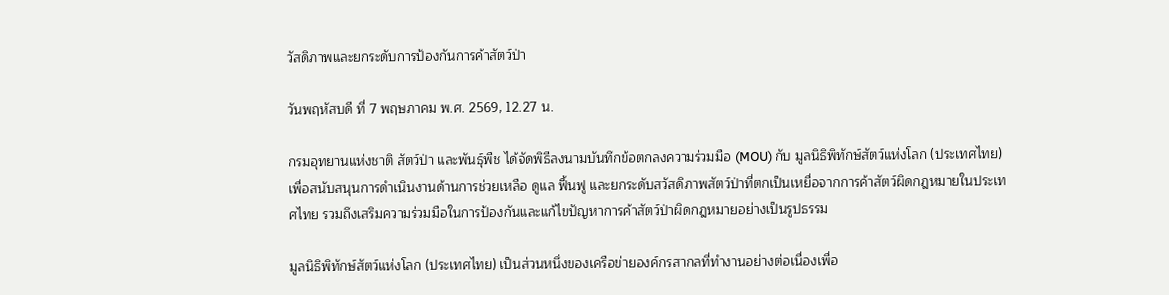วัสดิภาพและยกระดับการป้องกันการค้าสัตว์ป่า

วันพฤหัสบดี ที่ 7 พฤษภาคม พ.ศ. 2569, 12.27 น.

กรมอุทยานแห่งชาติ สัตว์ป่า และพันธุ์พืช ได้จัดพิธีลงนามบันทึกข้อตกลงความร่วมมือ (MOU) กับ มูลนิธิพิทักษ์สัตว์แห่งโลก (ประเทศไทย) เพื่อสนับสนุนการดำเนินงานด้านการช่วยเหลือ ดูแล ฟื้นฟู และยกระดับสวัสดิภาพสัตว์ป่าที่ตกเป็นเหยื่อจากการค้าสัตว์ผิดกฎหมายในประเทศไทย รวมถึงเสริมความร่วมมือในการป้องกันและแก้ไขปัญหาการค้าสัตว์ป่าผิดกฎหมายอย่างเป็นรูปธรรม

มูลนิธิพิทักษ์สัตว์แห่งโลก (ประเทศไทย) เป็นส่วนหนึ่งของเครือข่ายองค์กรสากลที่ทำงานอย่างต่อเนื่องเพื่อ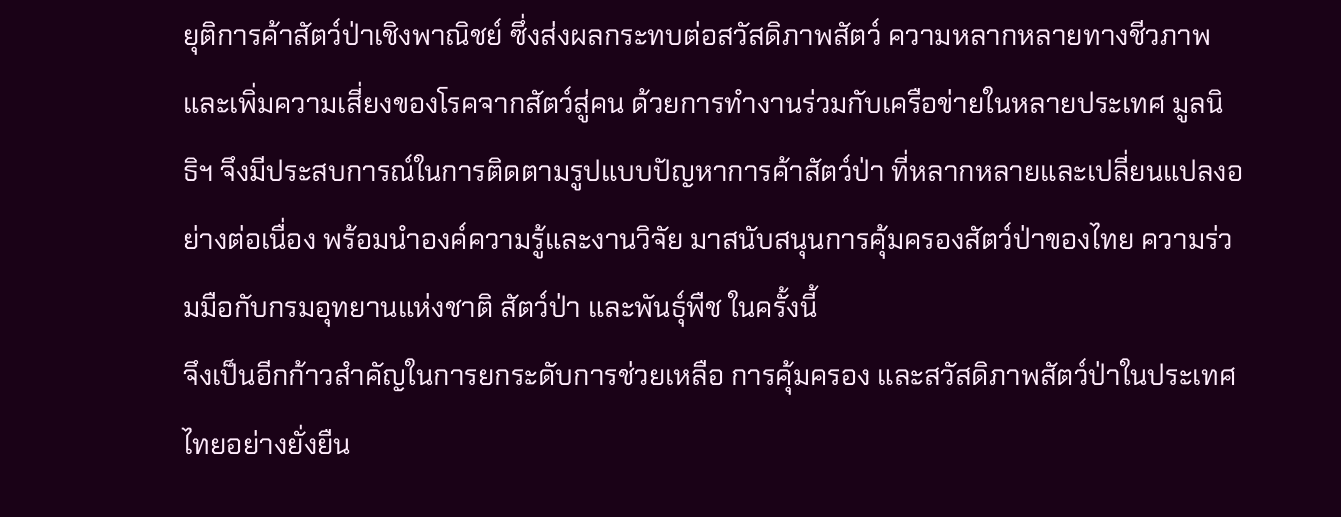ยุติการค้าสัตว์ป่าเชิงพาณิชย์ ซึ่งส่งผลกระทบต่อสวัสดิภาพสัตว์ ความหลากหลายทางชีวภาพ และเพิ่มความเสี่ยงของโรคจากสัตว์สู่คน ด้วยการทำงานร่วมกับเครือข่ายในหลายประเทศ มูลนิธิฯ จึงมีประสบการณ์ในการติดตามรูปแบบปัญหาการค้าสัตว์ป่า ที่หลากหลายและเปลี่ยนแปลงอย่างต่อเนื่อง พร้อมนำองค์ความรู้และงานวิจัย มาสนับสนุนการคุ้มครองสัตว์ป่าของไทย ความร่วมมือกับกรมอุทยานแห่งชาติ สัตว์ป่า และพันธุ์พืช ในครั้งนี้
จึงเป็นอีกก้าวสำคัญในการยกระดับการช่วยเหลือ การคุ้มครอง และสวัสดิภาพสัตว์ป่าในประเทศไทยอย่างยั่งยืน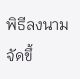พิธีลงนามจัดขึ้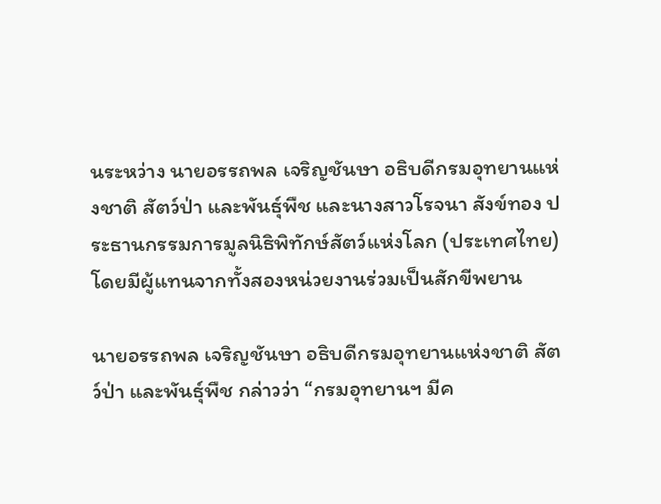นระหว่าง นายอรรถพล เจริญชันษา อธิบดีกรมอุทยานแห่งชาติ สัตว์ป่า และพันธุ์พืช และนางสาวโรจนา สังข์ทอง ประธานกรรมการมูลนิธิพิทักษ์สัตว์แห่งโลก (ประเทศไทย) โดยมีผู้แทนจากทั้งสองหน่วยงานร่วมเป็นสักขีพยาน

นายอรรถพล เจริญชันษา อธิบดีกรมอุทยานแห่งชาติ สัตว์ป่า และพันธุ์พืช กล่าวว่า “กรมอุทยานฯ มีค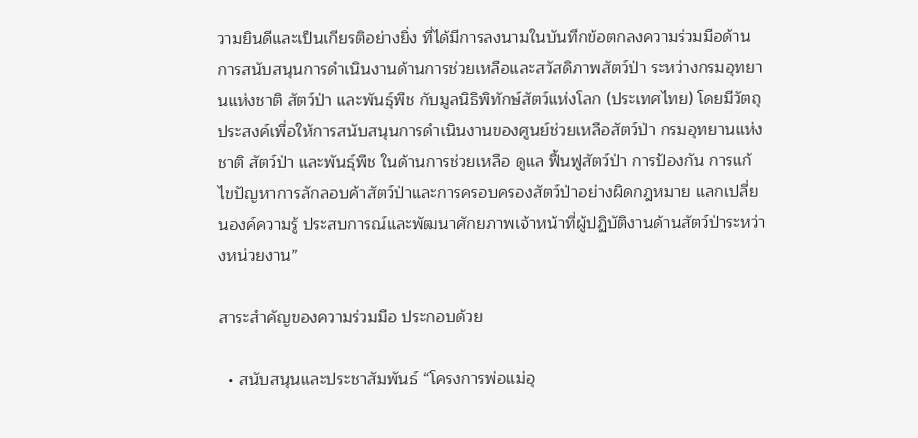วามยินดีและเป็นเกียรติอย่างยิ่ง ที่ได้มีการลงนามในบันทึกข้อตกลงความร่วมมือด้านการสนับสนุนการดำเนินงานด้านการช่วยเหลือและสวัสดิภาพสัตว์ป่า ระหว่างกรมอุทยานแห่งชาติ สัตว์ป่า และพันธุ์พืช กับมูลนิธิพิทักษ์สัตว์แห่งโลก (ประเทศไทย) โดยมีวัตถุประสงค์เพื่อให้การสนับสนุนการดำเนินงานของศูนย์ช่วยเหลือสัตว์ป่า กรมอุทยานแห่งชาติ สัตว์ป่า และพันธุ์พืช ในด้านการช่วยเหลือ ดูแล ฟื้นฟูสัตว์ป่า การป้องกัน การแก้ไขปัญหาการลักลอบค้าสัตว์ป่าและการครอบครองสัตว์ป่าอย่างผิดกฎหมาย แลกเปลี่ยนองค์ความรู้ ประสบการณ์และพัฒนาศักยภาพเจ้าหน้าที่ผู้ปฏิบัติงานด้านสัตว์ป่าระหว่างหน่วยงาน”

สาระสำคัญของความร่วมมือ ประกอบด้วย

  • สนับสนุนและประชาสัมพันธ์ “โครงการพ่อแม่อุ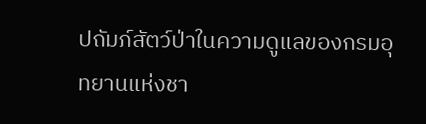ปถัมภ์สัตว์ป่าในความดูแลของกรมอุทยานแห่งชา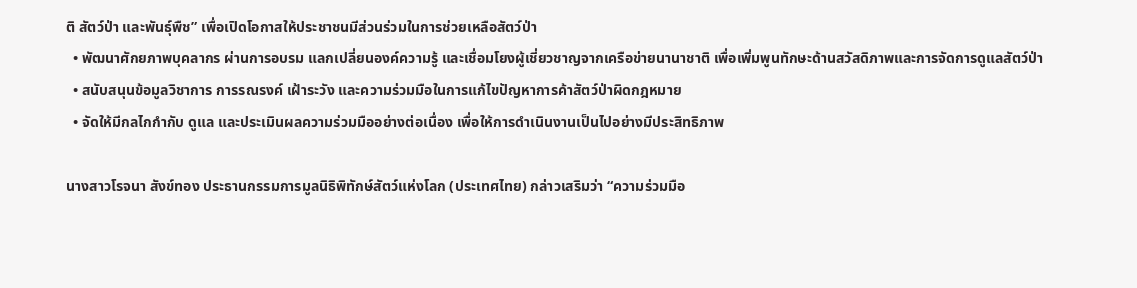ติ สัตว์ป่า และพันธุ์พืช” เพื่อเปิดโอกาสให้ประชาชนมีส่วนร่วมในการช่วยเหลือสัตว์ป่า
  • พัฒนาศักยภาพบุคลากร ผ่านการอบรม แลกเปลี่ยนองค์ความรู้ และเชื่อมโยงผู้เชี่ยวชาญจากเครือข่ายนานาชาติ เพื่อเพิ่มพูนทักษะด้านสวัสดิภาพและการจัดการดูแลสัตว์ป่า
  • สนับสนุนข้อมูลวิชาการ การรณรงค์ เฝ้าระวัง และความร่วมมือในการแก้ไขปัญหาการค้าสัตว์ป่าผิดกฎหมาย
  • จัดให้มีกลไกกำกับ ดูแล และประเมินผลความร่วมมืออย่างต่อเนื่อง เพื่อให้การดำเนินงานเป็นไปอย่างมีประสิทธิภาพ

นางสาวโรจนา สังข์ทอง ประธานกรรมการมูลนิธิพิทักษ์สัตว์แห่งโลก (ประเทศไทย) กล่าวเสริมว่า “ความร่วมมือ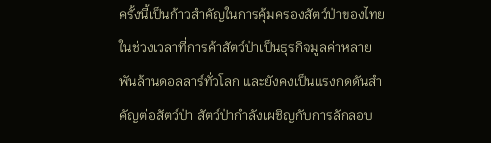ครั้งนี้เป็นก้าวสำคัญในการคุ้มครองสัตว์ป่าของไทย ในช่วงเวลาที่การค้าสัตว์ป่าเป็นธุรกิจมูลค่าหลายพันล้านดอลลาร์ทั่วโลก และยังคงเป็นแรงกดดันสำคัญต่อสัตว์ป่า สัตว์ป่ากำลังเผชิญกับการลักลอบ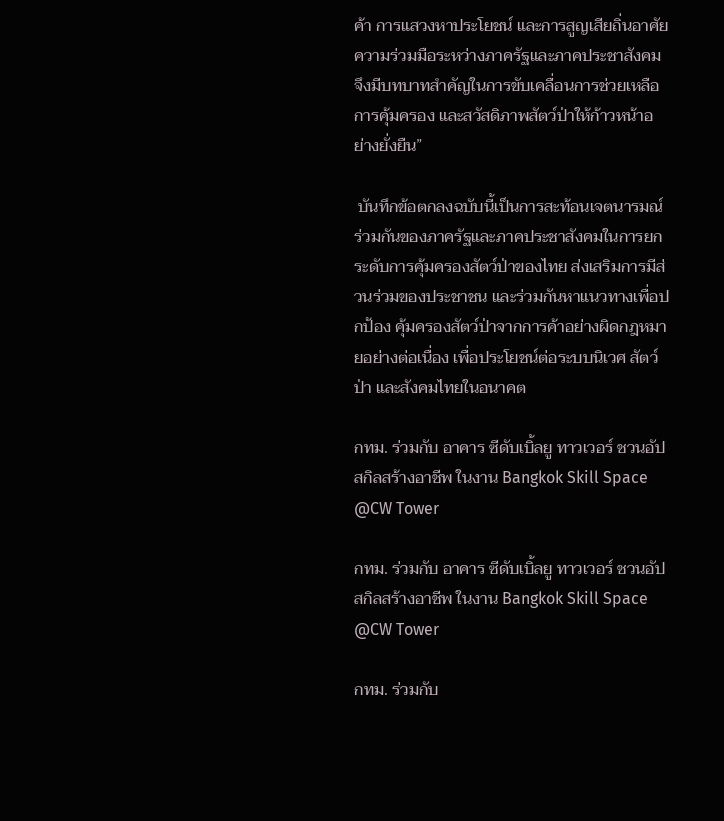ค้า การแสวงหาประโยชน์ และการสูญเสียถิ่นอาศัย ความร่วมมือระหว่างภาครัฐและภาคประชาสังคมจึงมีบทบาทสำคัญในการขับเคลื่อนการช่วยเหลือ การคุ้มครอง และสวัสดิภาพสัตว์ป่าให้ก้าวหน้าอย่างยั่งยืน”

 บันทึกข้อตกลงฉบับนี้เป็นการสะท้อนเจตนารมณ์ร่วมกันของภาครัฐและภาคประชาสังคมในการยกระดับการคุ้มครองสัตว์ป่าของไทย ส่งเสริมการมีส่วนร่วมของประชาชน และร่วมกันหาแนวทางเพื่อปกป้อง คุ้มครองสัตว์ป่าจากการค้าอย่างผิดกฎหมายอย่างต่อเนื่อง เพื่อประโยชน์ต่อระบบนิเวศ สัตว์ป่า และสังคมไทยในอนาคต

กทม. ร่วมกับ อาคาร ซีดับเบิ้ลยู ทาวเวอร์ ชวนอัปสกิลสร้างอาชีพ ในงาน Bangkok Skill Space @CW Tower

กทม. ร่วมกับ อาคาร ซีดับเบิ้ลยู ทาวเวอร์ ชวนอัปสกิลสร้างอาชีพ ในงาน Bangkok Skill Space @CW Tower

กทม. ร่วมกับ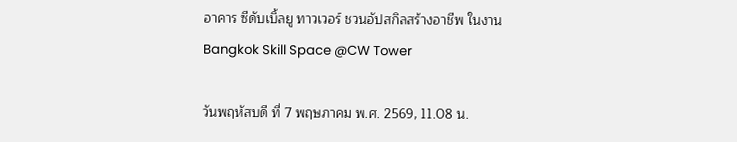อาคาร ซีดับเบิ้ลยู ทาวเวอร์ ชวนอัปสกิลสร้างอาชีพ ในงาน Bangkok Skill Space @CW Tower

วันพฤหัสบดี ที่ 7 พฤษภาคม พ.ศ. 2569, 11.08 น.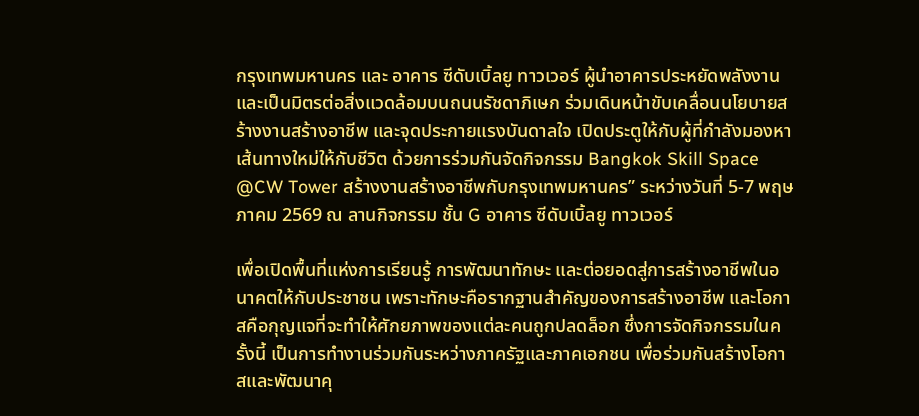กรุงเทพมหานคร และ อาคาร ซีดับเบิ้ลยู ทาวเวอร์ ผู้นำอาคารประหยัดพลังงานและเป็นมิตรต่อสิ่งแวดล้อมบนถนนรัชดาภิเษก ร่วมเดินหน้าขับเคลื่อนนโยบายสร้างงานสร้างอาชีพ และจุดประกายแรงบันดาลใจ เปิดประตูให้กับผู้ที่กำลังมองหาเส้นทางใหม่ให้กับชีวิต ด้วยการร่วมกันจัดกิจกรรม Bangkok Skill Space @CW Tower สร้างงานสร้างอาชีพกับกรุงเทพมหานคร” ระหว่างวันที่ 5-7 พฤษภาคม 2569 ณ ลานกิจกรรม ชั้น G อาคาร ซีดับเบิ้ลยู ทาวเวอร์

เพื่อเปิดพื้นที่แห่งการเรียนรู้ การพัฒนาทักษะ และต่อยอดสู่การสร้างอาชีพในอนาคตให้กับประชาชน เพราะทักษะคือรากฐานสำคัญของการสร้างอาชีพ และโอกาสคือกุญแจที่จะทำให้ศักยภาพของแต่ละคนถูกปลดล็อก ซึ่งการจัดกิจกรรมในครั้งนี้ เป็นการทำงานร่วมกันระหว่างภาครัฐและภาคเอกชน เพื่อร่วมกันสร้างโอกาสและพัฒนาคุ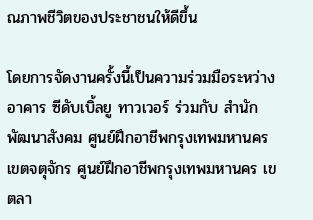ณภาพชีวิตของประชาชนให้ดีขึ้น

โดยการจัดงานครั้งนี้เป็นความร่วมมือระหว่าง อาคาร ซีดับเบิ้ลยู ทาวเวอร์ ร่วมกับ สำนักพัฒนาสังคม ศูนย์ฝึกอาชีพกรุงเทพมหานคร เขตจตุจักร ศูนย์ฝึกอาชีพกรุงเทพมหานคร เขตลา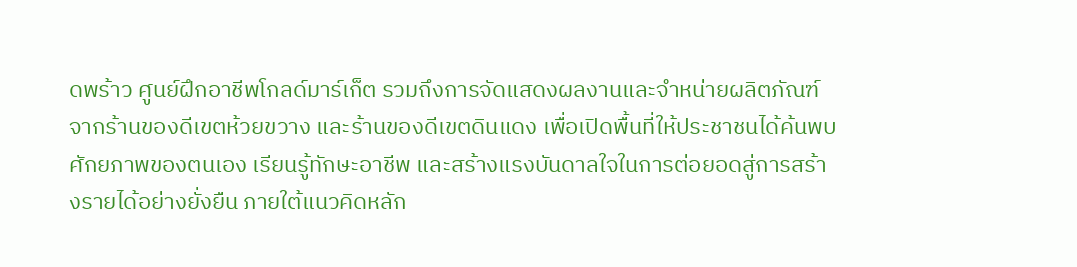ดพร้าว ศูนย์ฝึกอาชีพโกลด์มาร์เก็ต รวมถึงการจัดแสดงผลงานและจำหน่ายผลิตภัณฑ์จากร้านของดีเขตห้วยขวาง และร้านของดีเขตดินแดง เพื่อเปิดพื้นที่ให้ประชาชนได้ค้นพบศักยภาพของตนเอง เรียนรู้ทักษะอาชีพ และสร้างแรงบันดาลใจในการต่อยอดสู่การสร้างรายได้อย่างยั่งยืน ภายใต้แนวคิดหลัก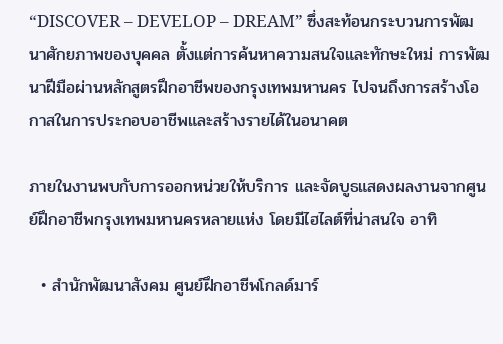“DISCOVER – DEVELOP – DREAM” ซึ่งสะท้อนกระบวนการพัฒนาศักยภาพของบุคคล ตั้งแต่การค้นหาความสนใจและทักษะใหม่ การพัฒนาฝีมือผ่านหลักสูตรฝึกอาชีพของกรุงเทพมหานคร ไปจนถึงการสร้างโอกาสในการประกอบอาชีพและสร้างรายได้ในอนาคต

ภายในงานพบกับการออกหน่วยให้บริการ และจัดบูธแสดงผลงานจากศูนย์ฝึกอาชีพกรุงเทพมหานครหลายแห่ง โดยมีไฮไลต์ที่น่าสนใจ อาทิ

  • สำนักพัฒนาสังคม ศูนย์ฝึกอาชีพโกลด์มาร์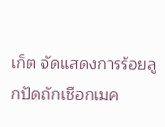เก็ต จัดแสดงการร้อยลูกปัดถักเชือกเมค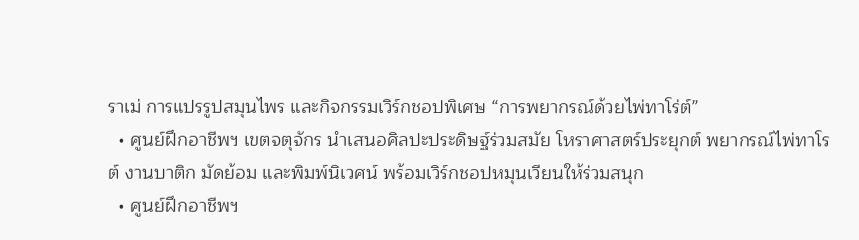ราเม่ การแปรรูปสมุนไพร และกิจกรรมเวิร์กชอปพิเศษ “การพยากรณ์ด้วยไพ่ทาโร่ต์”
  • ศูนย์ฝึกอาชีพฯ เขตจตุจักร นำเสนอศิลปะประดิษฐ์ร่วมสมัย โหราศาสตร์ประยุกต์ พยากรณ์ไพ่ทาโรต์ งานบาติก มัดย้อม และพิมพ์นิเวศน์ พร้อมเวิร์กชอปหมุนเวียนให้ร่วมสนุก
  • ศูนย์ฝึกอาชีพฯ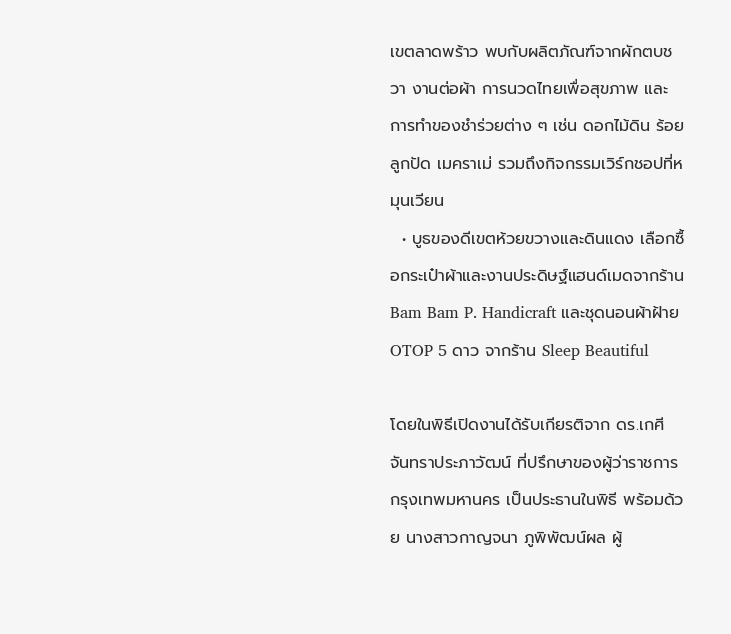เขตลาดพร้าว พบกับผลิตภัณฑ์จากผักตบชวา งานต่อผ้า การนวดไทยเพื่อสุขภาพ และการทำของชำร่วยต่าง ๆ เช่น ดอกไม้ดิน ร้อยลูกปัด เมคราเม่ รวมถึงกิจกรรมเวิร์กชอปที่หมุนเวียน
  • บูธของดีเขตห้วยขวางและดินแดง เลือกซื้อกระเป๋าผ้าและงานประดิษฐ์แฮนด์เมดจากร้าน Bam Bam P. Handicraft และชุดนอนผ้าฝ้าย OTOP 5 ดาว จากร้าน Sleep Beautiful

โดยในพิธีเปิดงานได้รับเกียรติจาก ดร.เกศี จันทราประภาวัฒน์ ที่ปรึกษาของผู้ว่าราชการกรุงเทพมหานคร เป็นประธานในพิธี พร้อมด้วย นางสาวกาญจนา ภูพิพัฒน์ผล ผู้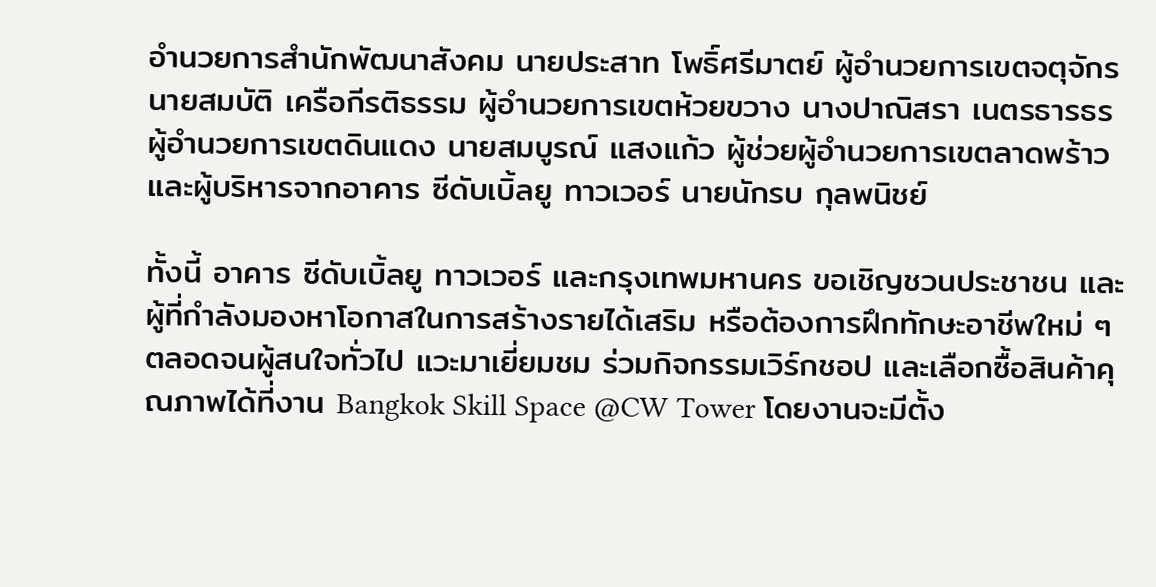อำนวยการสำนักพัฒนาสังคม นายประสาท โพธิ์ศรีมาตย์ ผู้อำนวยการเขตจตุจักร นายสมบัติ เครือกีรติธรรม ผู้อำนวยการเขตห้วยขวาง นางปาณิสรา เนตรธารธร ผู้อำนวยการเขตดินแดง นายสมบูรณ์ แสงแก้ว ผู้ช่วยผู้อำนวยการเขตลาดพร้าว และผู้บริหารจากอาคาร ซีดับเบิ้ลยู ทาวเวอร์ นายนักรบ กุลพนิชย์

ทั้งนี้ อาคาร ซีดับเบิ้ลยู ทาวเวอร์ และกรุงเทพมหานคร ขอเชิญชวนประชาชน และผู้ที่กำลังมองหาโอกาสในการสร้างรายได้เสริม หรือต้องการฝึกทักษะอาชีพใหม่ ๆ ตลอดจนผู้สนใจทั่วไป แวะมาเยี่ยมชม ร่วมกิจกรรมเวิร์กชอป และเลือกซื้อสินค้าคุณภาพได้ที่งาน Bangkok Skill Space @CW Tower โดยงานจะมีตั้ง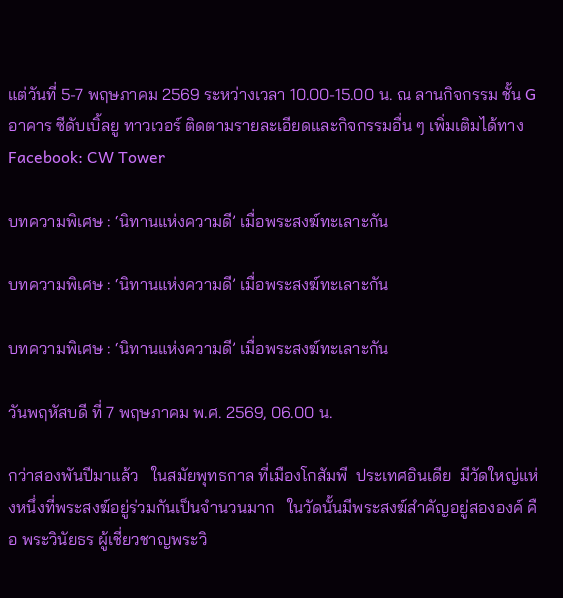แต่วันที่ 5-7 พฤษภาคม 2569 ระหว่างเวลา 10.00-15.00 น. ณ ลานกิจกรรม ชั้น G อาคาร ซีดับเบิ้ลยู ทาวเวอร์ ติดตามรายละเอียดและกิจกรรมอื่น ๆ เพิ่มเติมได้ทาง Facebook: CW Tower

บทความพิเศษ : ‘นิทานแห่งความดี’ เมื่อพระสงฆ์ทะเลาะกัน

บทความพิเศษ : ‘นิทานแห่งความดี’ เมื่อพระสงฆ์ทะเลาะกัน

บทความพิเศษ : ‘นิทานแห่งความดี’ เมื่อพระสงฆ์ทะเลาะกัน

วันพฤหัสบดี ที่ 7 พฤษภาคม พ.ศ. 2569, 06.00 น.

กว่าสองพันปีมาแล้ว   ในสมัยพุทธกาล ที่เมืองโกสัมพี  ประเทศอินเดีย  มีวัดใหญ่แห่งหนึ่งที่พระสงฆ์อยู่ร่วมกันเป็นจำนวนมาก   ในวัดนั้นมีพระสงฆ์สำคัญอยู่สององค์ คือ พระวินัยธร ผู้เชี่ยวชาญพระวิ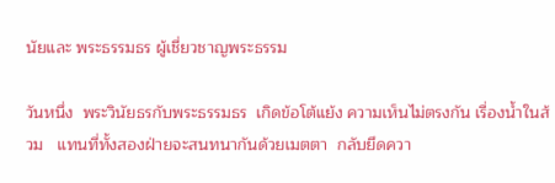นัยและ พระธรรมธร ผู้เชี่ยวชาญพระธรรม

วันหนึ่ง  พระวินัยธรกับพระธรรมธร  เกิดข้อโต้แย้ง ความเห็นไม่ตรงกัน เรื่องน้ำในส้วม   แทนที่ทั้งสองฝ่ายจะสนทนากันด้วยเมตตา  กลับยึดควา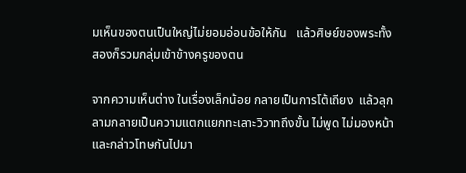มเห็นของตนเป็นใหญ่ไม่ยอมอ่อนข้อให้กัน   แล้วศิษย์ของพระทั้งสองก็รวมกลุ่มเข้าข้างครูของตน

จากความเห็นต่าง ในเรื่องเล็กน้อย กลายเป็นการโต้เถียง  แล้วลุกลามกลายเป็นความแตกแยกทะเลาะวิวาทถึงขั้น ไม่พูด ไม่มองหน้า และกล่าวโทษกันไปมา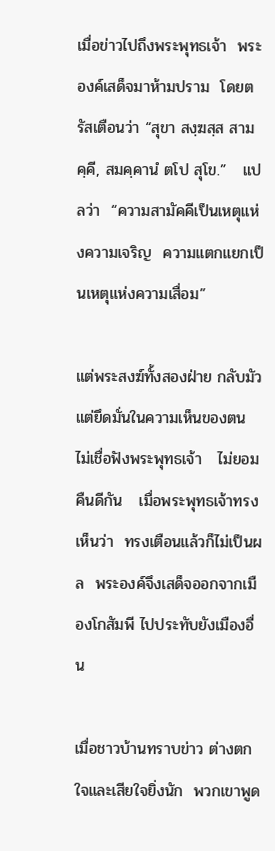เมื่อข่าวไปถึงพระพุทธเจ้า  พระองค์เสด็จมาห้ามปราม  โดยตรัสเตือนว่า “สุขา สงฺฆสฺส สามคฺคี, สมคฺคานํ ตโป สุโข.”   แปลว่า  “ความสามัคคีเป็นเหตุแห่งความเจริญ  ความแตกแยกเป็นเหตุแห่งความเสื่อม”

แต่พระสงฆ์ทั้งสองฝ่าย กลับมัวแต่ยึดมั่นในความเห็นของตน  ไม่เชื่อฟังพระพุทธเจ้า   ไม่ยอมคืนดีกัน   เมื่อพระพุทธเจ้าทรงเห็นว่า  ทรงเตือนแล้วก็ไม่เป็นผล  พระองค์จึงเสด็จออกจากเมืองโกสัมพี ไปประทับยังเมืองอื่น

เมื่อชาวบ้านทราบข่าว ต่างตกใจและเสียใจยิ่งนัก  พวกเขาพูด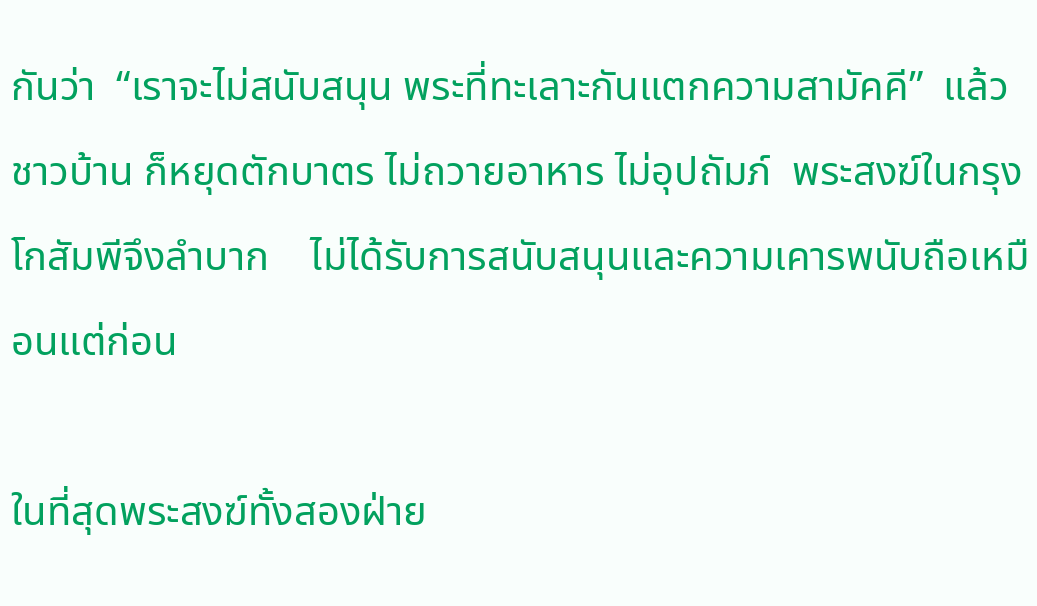กันว่า  “เราจะไม่สนับสนุน พระที่ทะเลาะกันแตกความสามัคคี”  แล้วชาวบ้าน ก็หยุดตักบาตร ไม่ถวายอาหาร ไม่อุปถัมภ์  พระสงฆ์ในกรุงโกสัมพีจึงลำบาก    ไม่ได้รับการสนับสนุนและความเคารพนับถือเหมือนแต่ก่อน

ในที่สุดพระสงฆ์ทั้งสองฝ่าย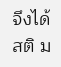จึงได้สติ ม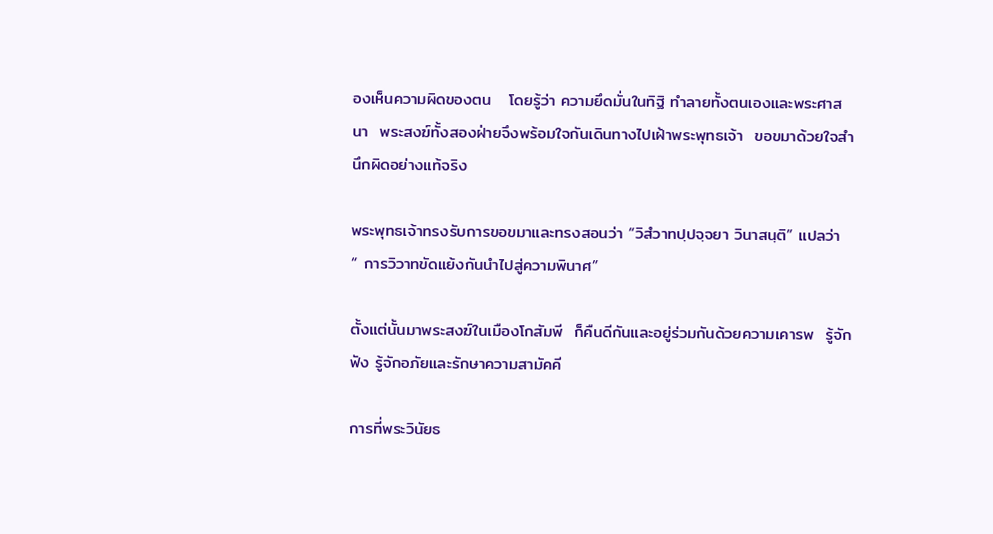องเห็นความผิดของตน   โดยรู้ว่า ความยึดมั่นในทิฐิ ทำลายทั้งตนเองและพระศาสนา  พระสงฆ์ทั้งสองฝ่ายจึงพร้อมใจกันเดินทางไปเฝ้าพระพุทธเจ้า  ขอขมาด้วยใจสำนึกผิดอย่างแท้จริง

พระพุทธเจ้าทรงรับการขอขมาและทรงสอนว่า “วิสํวาทปฺปจฺจยา วินาสนฺติ” แปลว่า  “ การวิวาทขัดแย้งกันนำไปสู่ความพินาศ”

ตั้งแต่นั้นมาพระสงฆ์ในเมืองโกสัมพี  ก็คืนดีกันและอยู่ร่วมกันด้วยความเคารพ  รู้จักฟัง รู้จักอภัยและรักษาความสามัคคี

การที่พระวินัยธ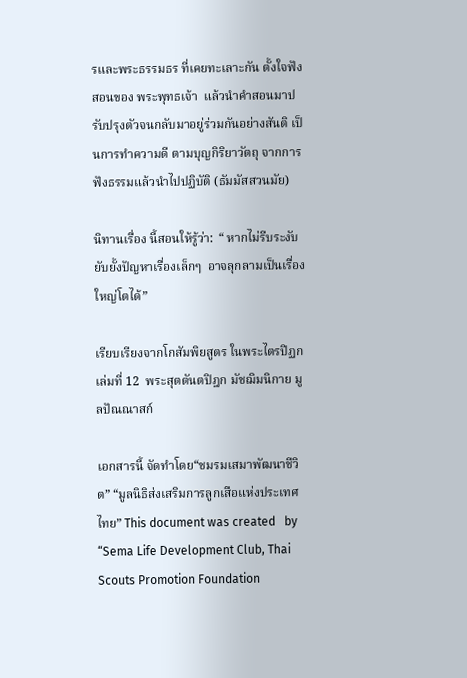รและพระธรรมธร ที่เคยทะเลาะกัน ตั้งใจฟังสอนของ พระพุทธเจ้า  แล้วนำคำสอนมาปรับปรุงตัวจนกลับมาอยู่ร่วมกันอย่างสันติ เป็นการทำความดี ตามบุญกิริยาวัตถุ จากการฟังธรรมแล้วนำไปปฏิบัติ (ธัมมัสสวนมัย)

นิทานเรื่อง นี้สอนให้รู้ว่า:  “ หากไม่รีบระงับยับยั้งปัญหาเรื่องเล็กๆ  อาจลุกลามเป็นเรื่องใหญ่โตได้”

เรียบเรียงจากโกสัมพิยสูตร ในพระไตรปิฏก  เล่มที่ 12  พระสุตตันตปิฎก มัชฌิมนิกาย มูลปัณณาสก์

เอกสารนี้ จัดทำโดย“ชมรมเสมาพัฒนาชีวิต” “มูลนิธิส่งเสริมการลูกเสือแห่งประเทศไทย” This document was created   by “Sema Life Development Club, Thai Scouts Promotion Foundation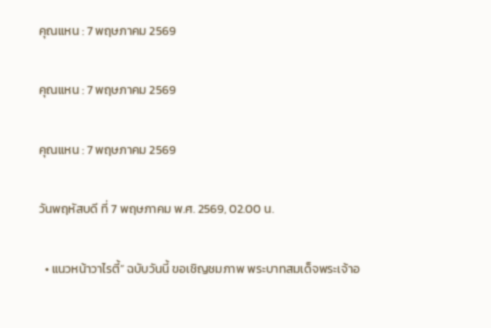คุณแหน : 7 พฤษภาคม 2569

คุณแหน : 7 พฤษภาคม 2569

คุณแหน : 7 พฤษภาคม 2569

วันพฤหัสบดี ที่ 7 พฤษภาคม พ.ศ. 2569, 02.00 น.

  • แนวหน้าวาไรตี้” ฉบับวันนี้ ขอเชิญชมภาพ พระบาทสมเด็จพระเจ้าอ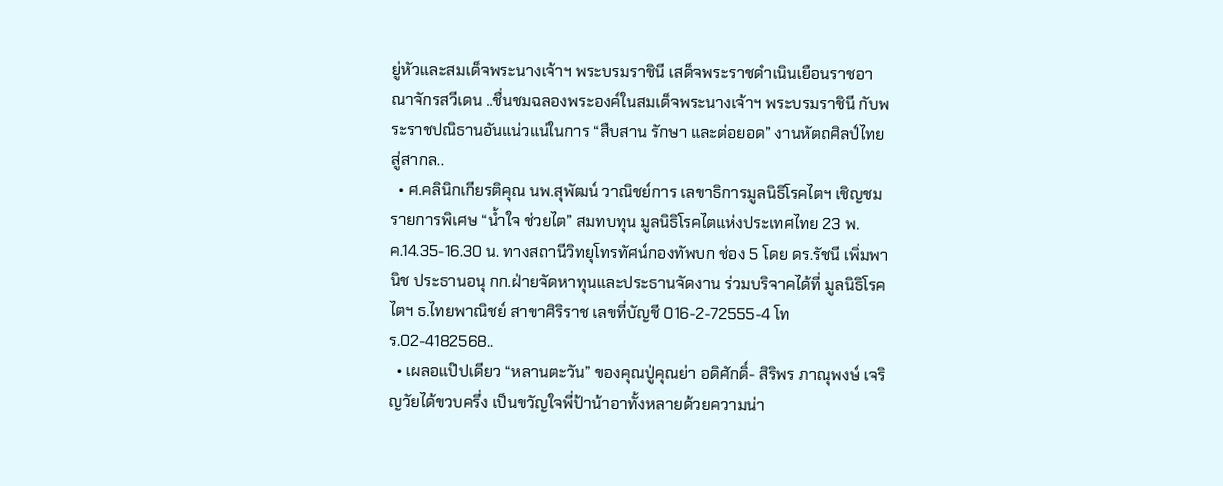ยู่หัวและสมเด็จพระนางเจ้าฯ พระบรมราชินี เสด็จพระราชดำเนินเยือนราชอาณาจักรสวีเดน ..ชื่นชมฉลองพระองค์ในสมเด็จพระนางเจ้าฯ พระบรมราชินี กับพระราชปณิธานอันแน่วแน่ในการ “สืบสาน รักษา และต่อยอด” งานหัตถศิลป์ไทยสู่สากล..
  • ศ.คลินิกเกียรติคุณ นพ.สุพัฒน์ วาณิชย์การ เลขาธิการมูลนิธิโรคไตฯ เชิญชมรายการพิเศษ “น้ำใจ ช่วยไต” สมทบทุน มูลนิธิโรคไตแห่งประเทศไทย 23 พ.ค.14.35-16.30 น. ทางสถานีวิทยุโทรทัศน์กองทัพบก ช่อง 5 โดย ดร.รัชนี เพิ่มพานิช ประธานอนุ กก.ฝ่ายจัดหาทุนและประธานจัดงาน ร่วมบริจาคได้ที่ มูลนิธิโรคไตฯ ธ.ไทยพาณิชย์ สาขาศิริราช เลขที่บัญชี 016-2-72555-4 โทร.02-4182568..
  • เผลอแป๊ปเดียว “หลานตะวัน” ของคุณปู่คุณย่า อดิศักดิ์- สิริพร ภาณุพงษ์ เจริญวัยได้ขวบครึ่ง เป็นขวัญใจพี่ป้าน้าอาทั้งหลายด้วยความน่า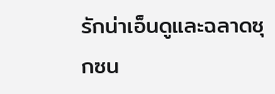รักน่าเอ็นดูและฉลาดซุกซน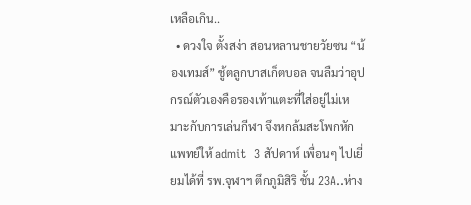เหลือเกิน..
  • ดวงใจ ตั้งสง่า สอนหลานชายวัยซน “น้องเทมส์” ชู้ตลูกบาสเก็ตบอล จนลืมว่าอุปกรณ์ตัวเองคือรองเท้าแตะที่ใส่อยู่ไม่เหมาะกับการเล่นกีฬา จึงหกล้มสะโพกหัก แพทย์ให้ admit  3 สัปดาห์ เพื่อนๆ ไปเยี่ยมได้ที่ รพ.จุฬาฯ ตึกภูมิสิริ ชั้น 23A..ห่าง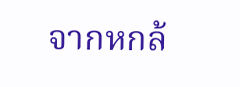จากหกล้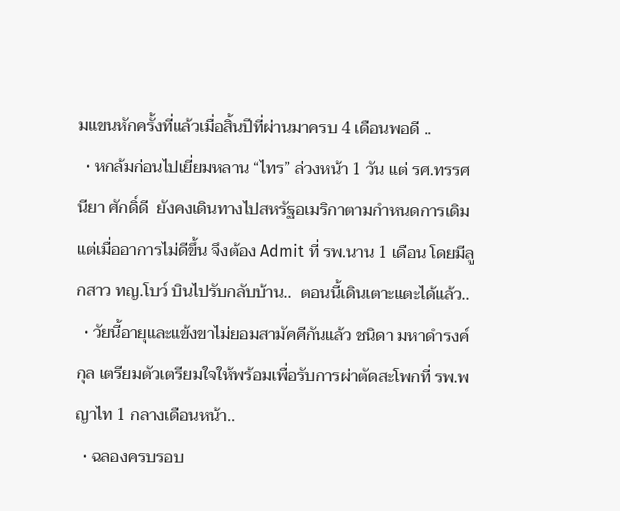มแขนหักครั้งที่แล้วเมื่อสิ้นปีที่ผ่านมาครบ 4 เดือนพอดี ..
  • หกล้มก่อนไปเยี่ยมหลาน “ไทร” ล่วงหน้า 1 วัน แต่ รศ.ทรรศนียา ศักดิ์ดี  ยังคงเดินทางไปสหรัฐอเมริกาตามกำหนดการเดิม แต่เมื่ออาการไม่ดีขึ้น จึงต้อง Admit ที่ รพ.นาน 1 เดือน โดยมีลูกสาว ทญ.โบว์ บินไปรับกลับบ้าน..  ตอนนี้เดินเตาะแตะได้แล้ว..
  • วัยนี้อายุและแข้งขาไม่ยอมสามัคคีกันแล้ว ชนิดา มหาดำรงค์กุล เตรียมตัวเตรียมใจให้พร้อมเพื่อรับการผ่าตัดสะโพกที่ รพ.พญาไท 1 กลางเดือนหน้า..
  • ฉลองครบรอบ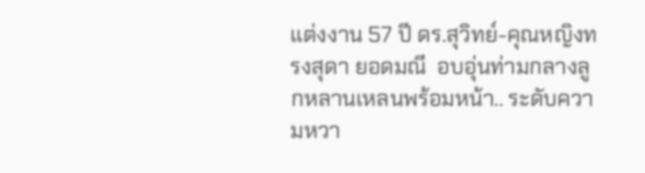แต่งงาน 57 ปี ดร.สุวิทย์-คุณหญิงทรงสุดา ยอดมณี  อบอุ่นท่ามกลางลูกหลานเหลนพร้อมหน้า.. ระดับความหวา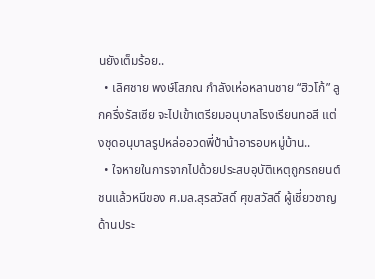นยังเต็มร้อย..
  • เลิศชาย พงษ์โสภณ กำลังเห่อหลานชาย “ฮิวโก้” ลูกครึ่งรัสเซีย จะไปเข้าเตรียมอนุบาลโรงเรียนทอสี แต่งชุดอนุบาลรูปหล่ออวดพี่ป้าน้าอารอบหมู่บ้าน..
  • ใจหายในการจากไปด้วยประสบอุบัติเหตุถูกรถยนต์ชนแล้วหนีของ ศ.มล.สุรสวัสดิ์ ศุขสวัสดิ์ ผู้เชี่ยวชาญด้านประ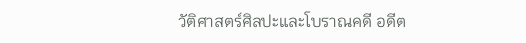วัติศาสตร์ศิลปะและโบราณคดี อดีต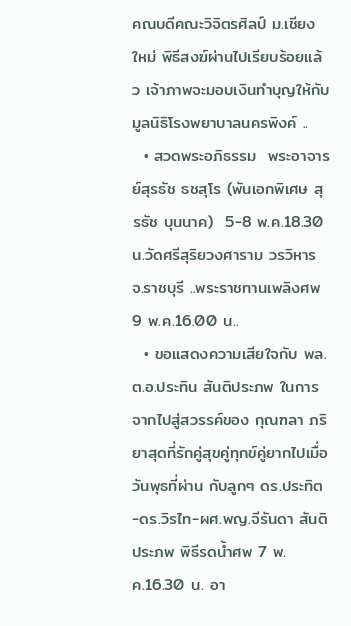คณบดีคณะวิจิตรศิลป์ ม.เชียงใหม่ พิธีสงฆ์ผ่านไปเรียบร้อยแล้ว เจ้าภาพจะมอบเงินทำบุญให้กับมูลนิธิโรงพยาบาลนครพิงค์ ..
  • สวดพระอภิธรรม  พระอาจารย์สุรธัช ธชสุโร (พันเอกพิเศษ สุรธัช บุนนาค)  5-8 พ.ค.18.30 น.วัดศรีสุริยวงศาราม วรวิหาร จ.ราชบุรี ..พระราชทานเพลิงศพ 9 พ.ค.16.00 น..
  • ขอแสดงความเสียใจกับ พล.ต.อ.ประทิน สันติประภพ ในการจากไปสู่สวรรค์ของ กุณฑลา ภริยาสุดที่รักคู่สุขคู่ทุกข์คู่ยากไปเมื่อวันพุธที่ผ่าน กับลูกๆ ดร.ประทิต-ดร.วิรไท-ผศ.พญ.จีรันดา สันติประภพ พิธีรดน้ำศพ 7 พ.ค.16.30 น. อา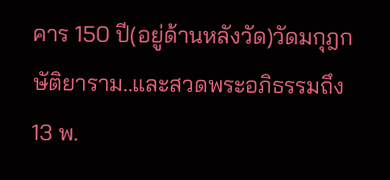คาร 150 ปี(อยู่ด้านหลังวัด)วัดมกุฎกษัติยาราม..และสวดพระอภิธรรมถึง 13 พ.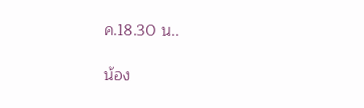ค.18.30 น..

น้อง